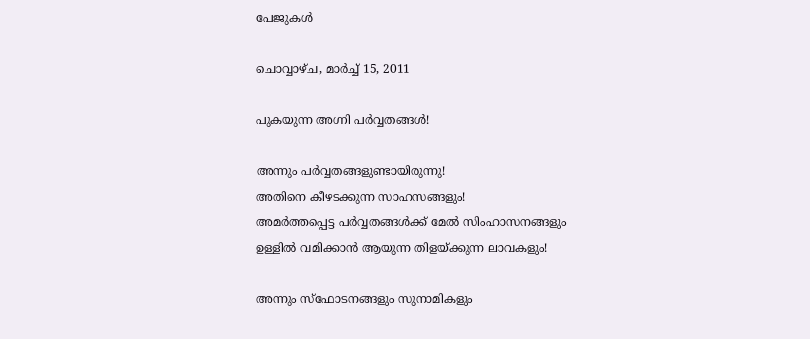പേജുകള്‍‌

ചൊവ്വാഴ്ച, മാർച്ച് 15, 2011

പുകയുന്ന അഗ്നി പർവ്വതങ്ങൾ!

അന്നും പർവ്വതങ്ങളുണ്ടായിരുന്നു!
അതിനെ കീഴടക്കുന്ന സാഹസങ്ങളും!
അമർത്തപ്പെട്ട പർവ്വതങ്ങൾക്ക്‌ മേൽ സിംഹാസനങ്ങളും
ഉള്ളിൽ വമിക്കാൻ ആയുന്ന തിളയ്ക്കുന്ന ലാവകളും!

അന്നും സ്ഫോടനങ്ങളും സുനാമികളും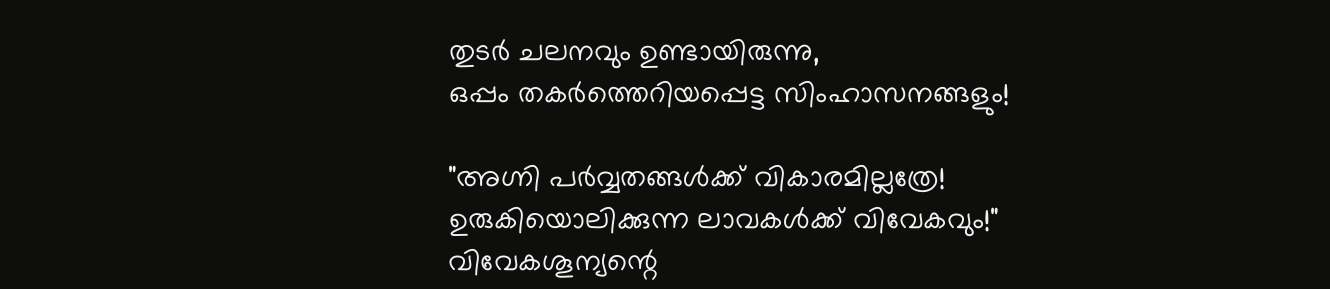തുടർ ചലനവും ഉണ്ടായിരുന്നു,
ഒപ്പം തകർത്തെറിയപ്പെട്ട സിംഹാസനങ്ങളും!

"അഗ്നി പർവ്വതങ്ങൾക്ക്‌ വികാരമില്ലത്രേ!
ഉരുകിയൊലിക്കുന്ന ലാവകൾക്ക്‌ വിവേകവും!"
വിവേകശൂന്യന്റെ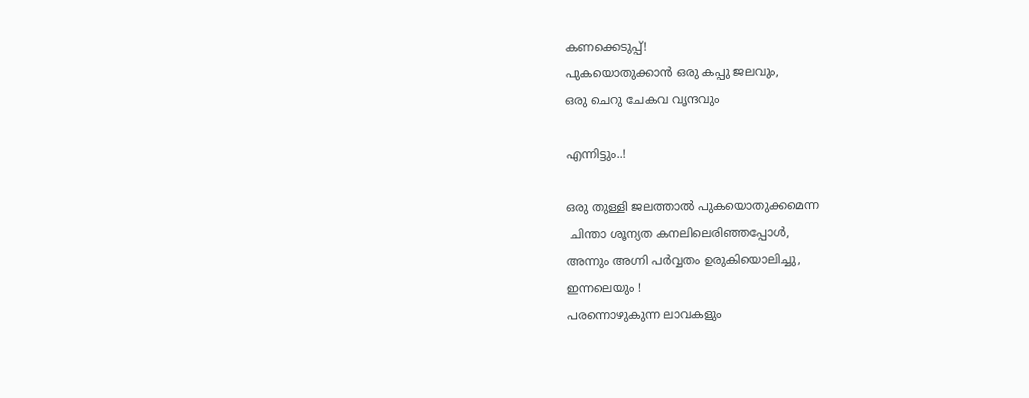കണക്കെടുപ്പ്‌!
പുകയൊതുക്കാൻ ഒരു കപ്പു ജലവും,
ഒരു ചെറു ചേകവ വൃന്ദവും

എന്നിട്ടും..!

ഒരു തുള്ളി ജലത്താൽ പുകയൊതുക്കമെന്ന
 ചിന്താ ശൂന്യത കനലിലെരിഞ്ഞപ്പോൾ,
അന്നും അഗ്നി പർവ്വതം ഉരുകിയൊലിച്ചു,
ഇന്നലെയും !
പരന്നൊഴുകുന്ന ലാവകളും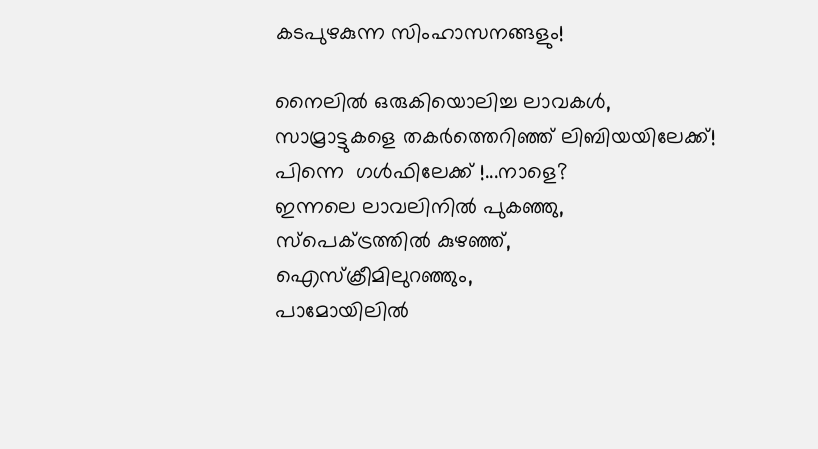കടപുഴകുന്ന സിംഹാസനങ്ങളും!

നൈലിൽ ഒരുകിയൊലിച്ച ലാവകൾ,
സാമ്രാട്ടുകളെ തകർത്തെറിഞ്ഞ്‌ ലിബിയയിലേക്ക്‌!
പിന്നെ  ഗൾഫിലേക്ക്‌ !...നാളെ?
ഇന്നലെ ലാവലിനിൽ പുകഞ്ഞു,
സ്പെക്ട്രത്തിൽ കുഴഞ്ഞ്‌,
ഐസ്ക്രീമിലുറഞ്ഞും,
പാമോയിലിൽ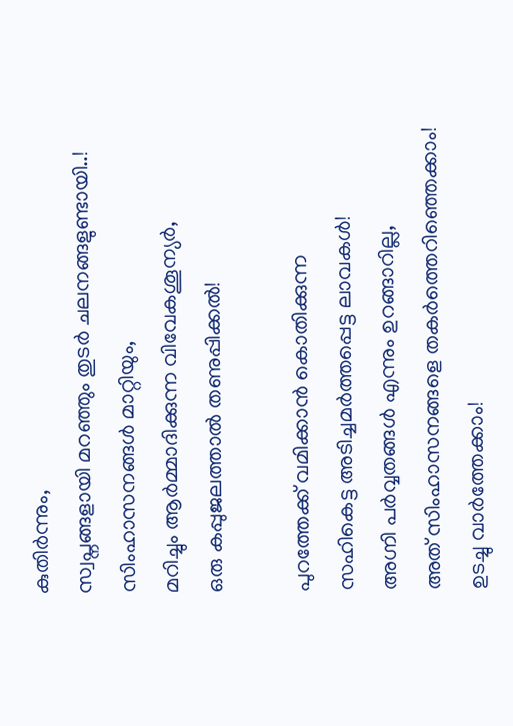കുതിർന്നും,
സ്വപ്നങ്ങളായി മറഞ്ഞും തുടർ ചലനങ്ങളുണ്ടായി..!
സിംഹാസനങ്ങൾ മാറ്റിയും,
മറിച്ചും ആർമ്മാദിക്കുന്ന വിവേകശൂന്യർ,
ഒരു കപ്പുജലത്താൽ തണുപ്പിക്കൽ!

പുറത്തേക്ക്‌ വമിക്കാൻ കൊതിക്കുന്ന
സഹികെട്ട അടിച്ചമർത്തപ്പെട്ട ലാവകൾ!
അഗ്നി പർവ്വതങ്ങൾ എന്നും ഉറങ്ങാറില്ല,
അത്‌ സിംഹാസനങ്ങളെ തകർത്തെറിഞ്ഞെക്കാം!
ഉടച്ചു വാർത്തേക്കാം!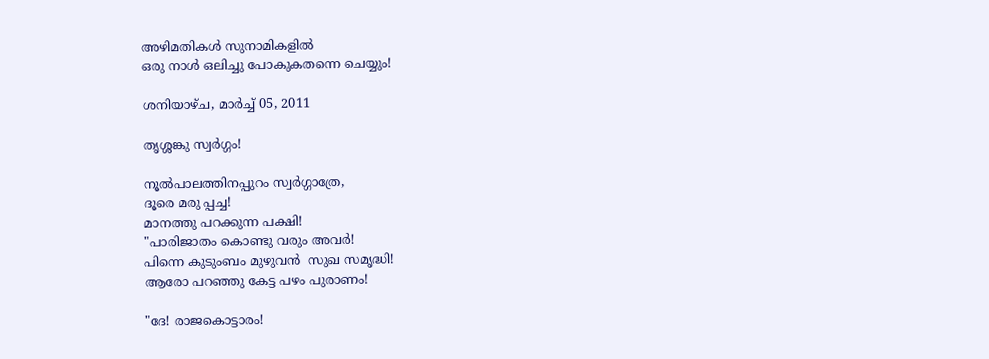അഴിമതികൾ സുനാമികളിൽ
ഒരു നാൾ ഒലിച്ചു പോകുകതന്നെ ചെയ്യും!

ശനിയാഴ്‌ച, മാർച്ച് 05, 2011

തൃശ്ശങ്കു സ്വർഗ്ഗം!

നൂൽപാലത്തിനപ്പുറം സ്വർഗ്ഗാത്രേ,
ദൂരെ മരു പ്പച്ച!
മാനത്തു പറക്കുന്ന പക്ഷി!
"പാരിജാതം കൊണ്ടു വരും അവർ!
പിന്നെ കുടുംബം മുഴുവൻ  സുഖ സമൃദ്ധി!
ആരോ പറഞ്ഞു കേട്ട പഴം പുരാണം!

"ദേ! രാജകൊട്ടാരം!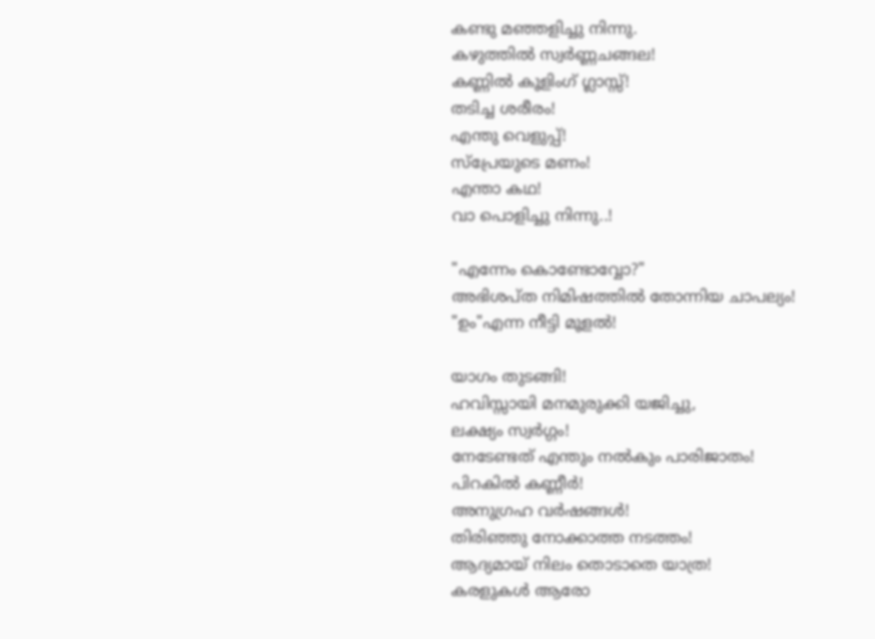കണ്ടു മഞ്ഞളിച്ചു നിന്നു.
കഴുത്തിൽ സ്വർണ്ണചങ്ങല!
കണ്ണിൽ കൂളിംഗ്‌ ഗ്ലാസ്സ്‌!
തടിച്ച ശരീരം!
എന്തു വെളുപ്പ്‌!
സ്പ്രേയുടെ മണം!
എന്താ കഥ!
വാ പൊളിച്ചു നിന്നു..!

"എന്നേം കൊണ്ടോവ്വോ?"
അഭിശപ്ത നിമിഷത്തിൽ തോന്നിയ ചാപല്യം!
"ഉം"എന്ന നീട്ടി മൂളൽ!

യാഗം തുടങ്ങി!
ഹവിസ്സായി മനമുരുക്കി യജിച്ചു,
ലക്ഷ്യം സ്വർഗ്ഗം!
നേടേണ്ടത്‌ എന്തും നൽകും പാരിജാതം!
പിറകിൽ കണ്ണീർ!
അനുഗ്രഹ വർഷങ്ങൾ!
തിരിഞ്ഞു നോക്കാത്ത നടത്തം!
ആദ്യമായ്‌ നിലം തൊടാതെ യാത്ര!
കരളുകൾ ആരോ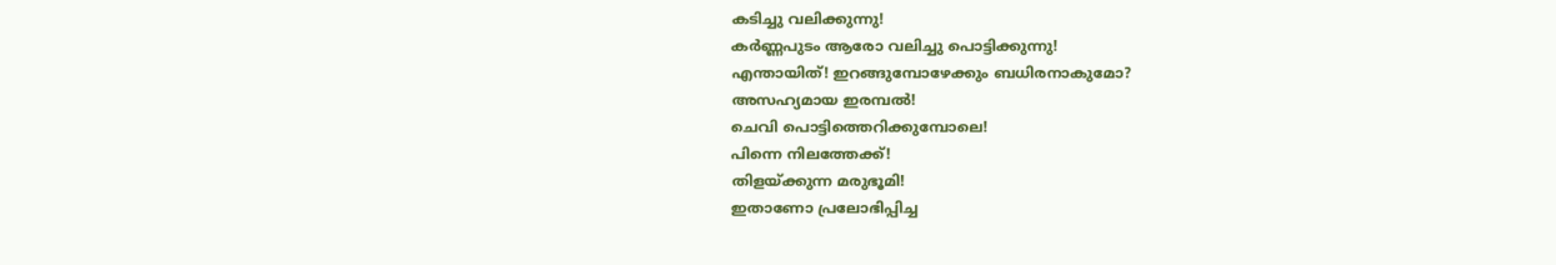കടിച്ചു വലിക്കുന്നു!
കർണ്ണപുടം ആരോ വലിച്ചു പൊട്ടിക്കുന്നു!
എന്തായിത്‌! ഇറങ്ങുമ്പോഴേക്കും ബധിരനാകുമോ?
അസഹ്യമായ ഇരമ്പൽ!
ചെവി പൊട്ടിത്തെറിക്കുമ്പോലെ!
പിന്നെ നിലത്തേക്ക്‌!
തിളയ്ക്കുന്ന മരുഭൂമി!
ഇതാണോ പ്രലോഭിപ്പിച്ച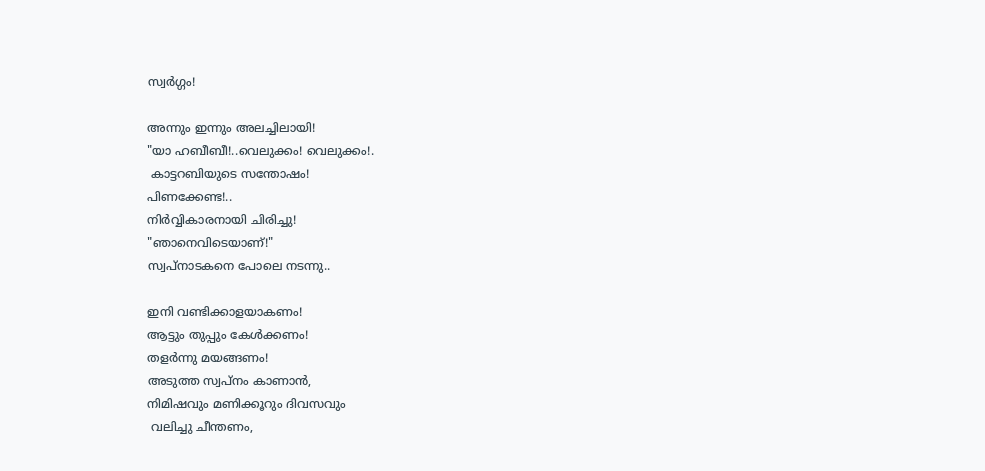സ്വർഗ്ഗം!

അന്നും ഇന്നും അലച്ചിലായി!
"യാ ഹബീബീ!..വെലുക്കം! വെലുക്കം!.
 കാട്ടറബിയുടെ സന്തോഷം!
പിണക്കേണ്ട!..
നിർവ്വികാരനായി ചിരിച്ചു!
"ഞാനെവിടെയാണ്‌!"
സ്വപ്നാടകനെ പോലെ നടന്നു..

ഇനി വണ്ടിക്കാളയാകണം!
ആട്ടും തുപ്പും കേൾക്കണം!
തളർന്നു മയങ്ങണം!
അടുത്ത സ്വപ്നം കാണാൻ,
നിമിഷവും മണിക്കൂറും ദിവസവും
 വലിച്ചു ചീന്തണം,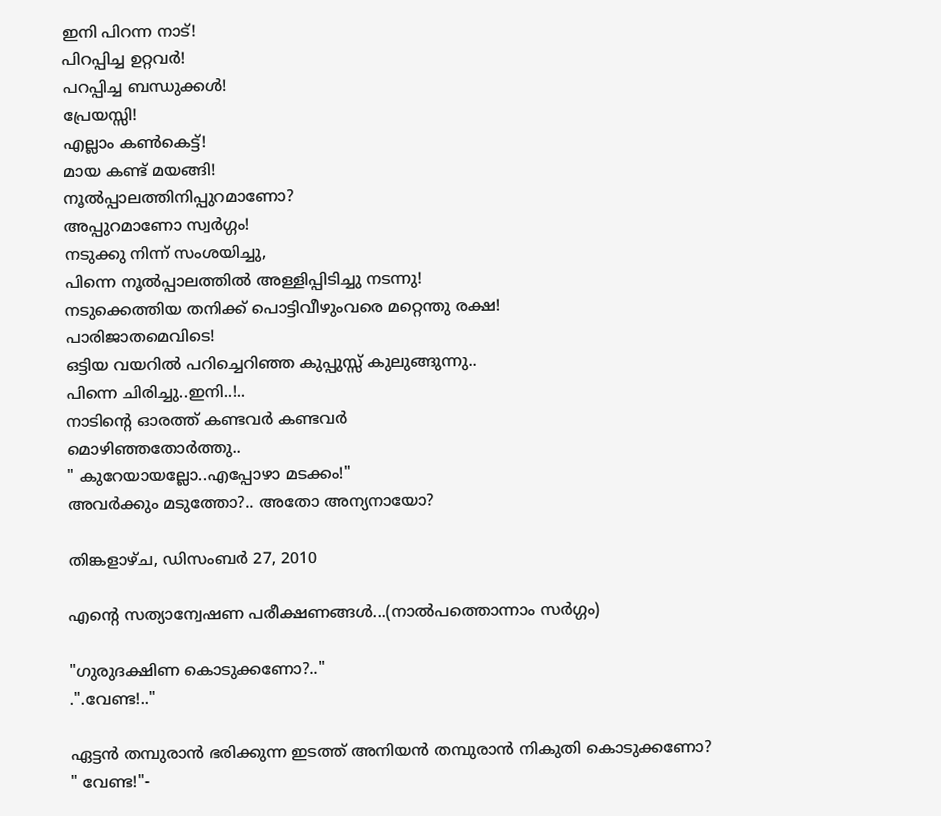ഇനി പിറന്ന നാട്‌!
പിറപ്പിച്ച ഉറ്റവർ!
പറപ്പിച്ച ബന്ധുക്കൾ!
പ്രേയസ്സി!
എല്ലാം കൺകെട്ട്‌!
മായ കണ്ട്‌ മയങ്ങി!
നൂൽപ്പാലത്തിനിപ്പുറമാണോ?
അപ്പുറമാണോ സ്വർഗ്ഗം!
നടുക്കു നിന്ന് സംശയിച്ചു,
പിന്നെ നൂൽപ്പാലത്തിൽ അള്ളിപ്പിടിച്ചു നടന്നു!
നടുക്കെത്തിയ തനിക്ക്‌ പൊട്ടിവീഴുംവരെ മറ്റെന്തു രക്ഷ!
പാരിജാതമെവിടെ!
ഒട്ടിയ വയറിൽ പറിച്ചെറിഞ്ഞ കുപ്പുസ്സ്‌ കുലുങ്ങുന്നു..
പിന്നെ ചിരിച്ചു..ഇനി..!..
നാടിന്റെ ഓരത്ത്‌ കണ്ടവർ കണ്ടവർ
മൊഴിഞ്ഞതോർത്തു..
" കുറേയായല്ലോ..എപ്പോഴാ മടക്കം!"
അവർക്കും മടുത്തോ?.. അതോ അന്യനായോ?

തിങ്കളാഴ്‌ച, ഡിസംബർ 27, 2010

എന്റെ സത്യാന്വേഷണ പരീക്ഷണങ്ങൾ...(നാൽപത്തൊന്നാം സർഗ്ഗം)

"ഗുരുദക്ഷിണ കൊടുക്കണോ?.."
.".വേണ്ട!.."

ഏട്ടൻ തമ്പുരാൻ ഭരിക്കുന്ന ഇടത്ത്‌ അനിയൻ തമ്പുരാൻ നികുതി കൊടുക്കണോ?
" വേണ്ട!"-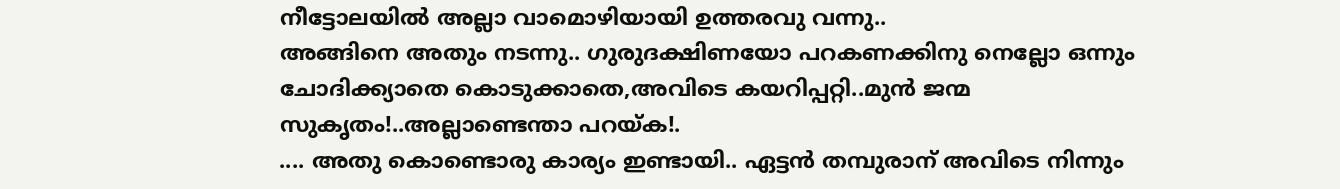നീട്ടോലയിൽ അല്ലാ വാമൊഴിയായി ഉത്തരവു വന്നു..
അങ്ങിനെ അതും നടന്നു.. ഗുരുദക്ഷിണയോ പറകണക്കിനു നെല്ലോ ഒന്നും ചോദിക്ക്യാതെ കൊടുക്കാതെ,അവിടെ കയറിപ്പറ്റി..മുൻ ജന്മ സുകൃതം!..അല്ലാണ്ടെന്താ പറയ്ക!.
.... അതു കൊണ്ടൊരു കാര്യം ഇണ്ടായി.. ഏട്ടൻ തമ്പുരാന്‌ അവിടെ നിന്നും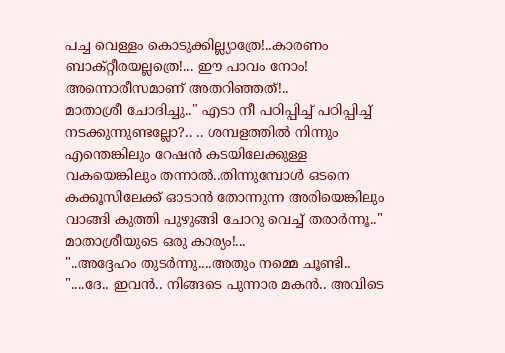പച്ച വെള്ളം കൊടുക്കില്ല്യാത്രേ!..കാരണം ബാക്റ്റീരയല്ലത്രെ!... ഈ പാവം നോം!
അന്നൊരീസമാണ്‌ അതറിഞ്ഞത്‌!..
മാതാശ്രീ ചോദിച്ചു.." എടാ നീ പഠിപ്പിച്ച്‌ പഠിപ്പിച്ച്‌ നടക്കുന്നുണ്ടല്ലോ?.. .. ശമ്പളത്തിൽ നിന്നും എന്തെങ്കിലും റേഷൻ കടയിലേക്കുള്ള വകയെങ്കിലും തന്നാൽ..തിന്നുമ്പോൾ ഒടനെ കക്കൂസിലേക്ക്‌ ഓടാൻ തോന്നുന്ന അരിയെങ്കിലും വാങ്ങി കുത്തി പുഴുങ്ങി ചോറു വെച്ച്‌ തരാർന്നൂ.."
മാതാശ്രീയുടെ ഒരു കാര്യം!...
"..അദ്ദേഹം തുടർന്നു....അതും നമ്മെ ചൂണ്ടി..
"....ദേ.. ഇവൻ.. നിങ്ങടെ പുന്നാര മകൻ.. അവിടെ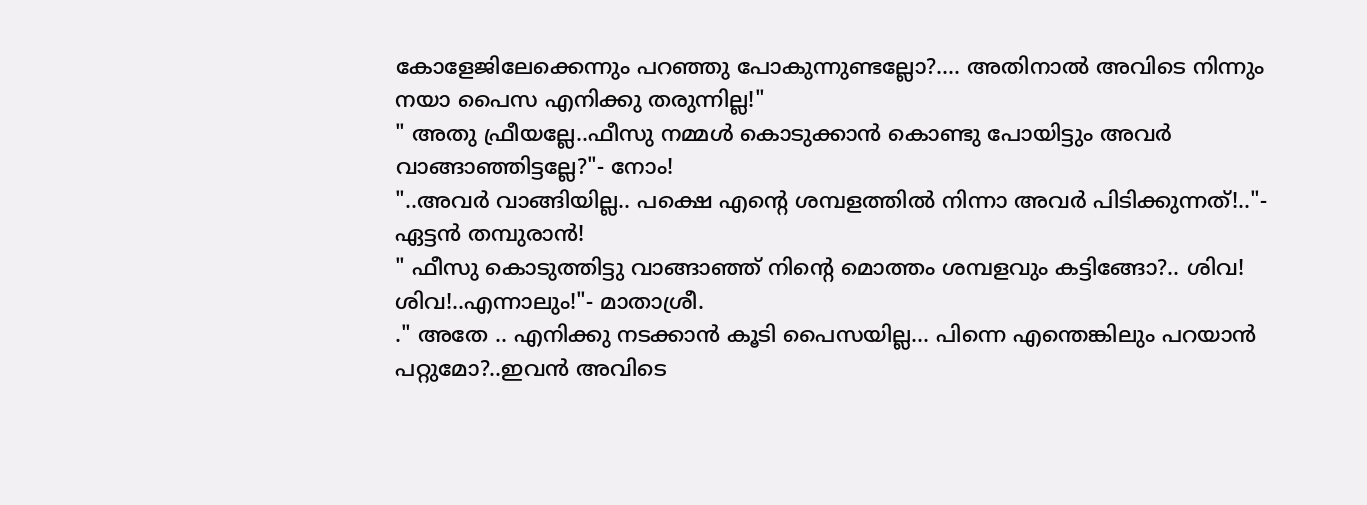കോളേജിലേക്കെന്നും പറഞ്ഞു പോകുന്നുണ്ടല്ലോ?.... അതിനാൽ അവിടെ നിന്നും നയാ പൈസ എനിക്കു തരുന്നില്ല!"
" അതു ഫ്രീയല്ലേ..ഫീസു നമ്മൾ കൊടുക്കാൻ കൊണ്ടു പോയിട്ടും അവർ വാങ്ങാഞ്ഞിട്ടല്ലേ?"- നോം!
"..അവർ വാങ്ങിയില്ല.. പക്ഷെ എന്റെ ശമ്പളത്തിൽ നിന്നാ അവർ പിടിക്കുന്നത്‌!.."- ഏട്ടൻ തമ്പുരാൻ!
" ഫീസു കൊടുത്തിട്ടു വാങ്ങാഞ്ഞ്‌ നിന്റെ മൊത്തം ശമ്പളവും കട്ടിങ്ങോ?.. ശിവ! ശിവ!..എന്നാലും!"- മാതാശ്രീ.
." അതേ .. എനിക്കു നടക്കാൻ കൂടി പൈസയില്ല... പിന്നെ എന്തെങ്കിലും പറയാൻ പറ്റുമോ?..ഇവൻ അവിടെ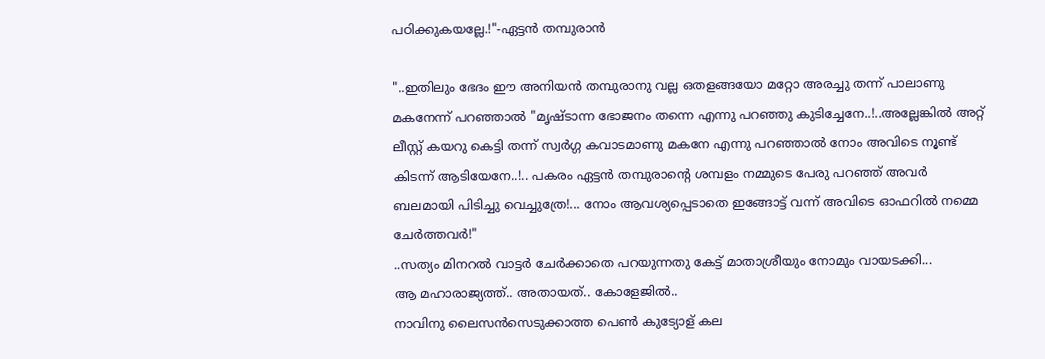പഠിക്കുകയല്ലേ.!"-ഏട്ടൻ തമ്പുരാൻ

"..ഇതിലും ഭേദം ഈ അനിയൻ തമ്പുരാനു വല്ല ഒതളങ്ങയോ മറ്റോ അരച്ചു തന്ന് പാലാണു മകനേന്ന് പറഞ്ഞാൽ "മൃഷ്ടാന്ന ഭോജനം തന്നെ എന്നു പറഞ്ഞു കുടിച്ചേനേ..!..അല്ലേങ്കിൽ അറ്റ്‌ ലീസ്റ്റ്‌ കയറു കെട്ടി തന്ന് സ്വർഗ്ഗ കവാടമാണു മകനേ എന്നു പറഞ്ഞാൽ നോം അവിടെ നൂണ്ട്‌ കിടന്ന് ആടിയേനേ..!.. പകരം ഏട്ടൻ തമ്പുരാന്റെ ശമ്പളം നമ്മുടെ പേരു പറഞ്ഞ്‌ അവർ ബലമായി പിടിച്ചു വെച്ചുത്രേ!... നോം ആവശ്യപ്പെടാതെ ഇങ്ങോട്ട്‌ വന്ന് അവിടെ ഓഫറിൽ നമ്മെ ചേർത്തവർ!"
..സത്യം മിനറൽ വാട്ടർ ചേർക്കാതെ പറയുന്നതു കേട്ട്‌ മാതാശ്രീയും നോമും വായടക്കി...
ആ മഹാരാജ്യത്ത്‌.. അതായത്‌.. കോളേജിൽ..
നാവിനു ലൈസൻസെടുക്കാത്ത പെൺ കുട്യോള്‌ കല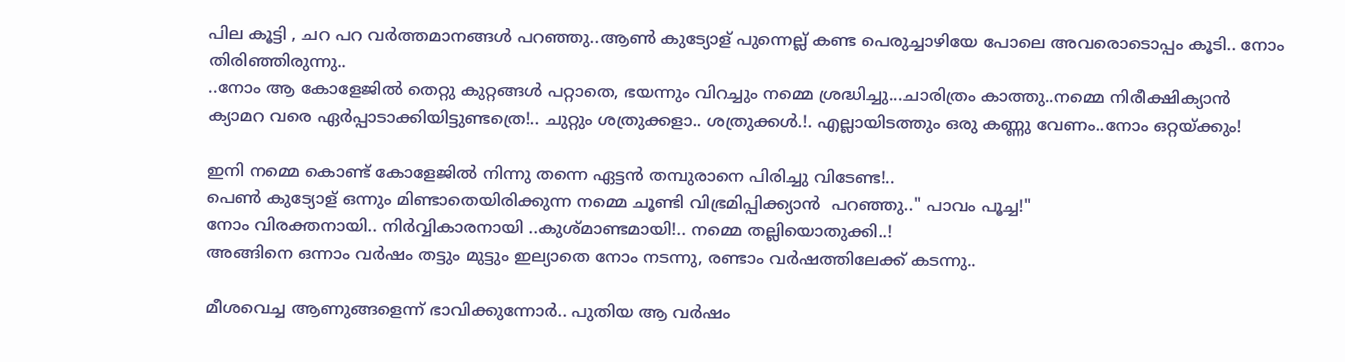പില കൂട്ടി , ചറ പറ വർത്തമാനങ്ങൾ പറഞ്ഞു..ആൺ കുട്യോള്‌ പുന്നെല്ല് കണ്ട പെരുച്ചാഴിയേ പോലെ അവരൊടൊപ്പം കൂടി.. നോം തിരിഞ്ഞിരുന്നു..
..നോം ആ കോളേജിൽ തെറ്റു കുറ്റങ്ങൾ പറ്റാതെ, ഭയന്നും വിറച്ചും നമ്മെ ശ്രദ്ധിച്ചു...ചാരിത്രം കാത്തു..നമ്മെ നിരീക്ഷിക്യാൻ ക്യാമറ വരെ ഏർപ്പാടാക്കിയിട്ടുണ്ടത്രെ!.. ചുറ്റും ശത്രുക്കളാ.. ശത്രുക്കൾ.!. എല്ലായിടത്തും ഒരു കണ്ണു വേണം..നോം ഒറ്റയ്ക്കും!

ഇനി നമ്മെ കൊണ്ട്‌ കോളേജിൽ നിന്നു തന്നെ ഏട്ടൻ തമ്പുരാനെ പിരിച്ചു വിടേണ്ട!..
പെൺ കുട്യോള്‌ ഒന്നും മിണ്ടാതെയിരിക്കുന്ന നമ്മെ ചൂണ്ടി വിഭ്രമിപ്പിക്ക്യാൻ  പറഞ്ഞു.." പാവം പൂച്ച!"
നോം വിരക്തനായി.. നിർവ്വികാരനായി ..കുശ്മാണ്ടമായി!.. നമ്മെ തല്ലിയൊതുക്കി..!
അങ്ങിനെ ഒന്നാം വർഷം തട്ടും മുട്ടും ഇല്യാതെ നോം നടന്നു, രണ്ടാം വർഷത്തിലേക്ക്‌ കടന്നു..

മീശവെച്ച ആണുങ്ങളെന്ന് ഭാവിക്കുന്നോർ.. പുതിയ ആ വർഷം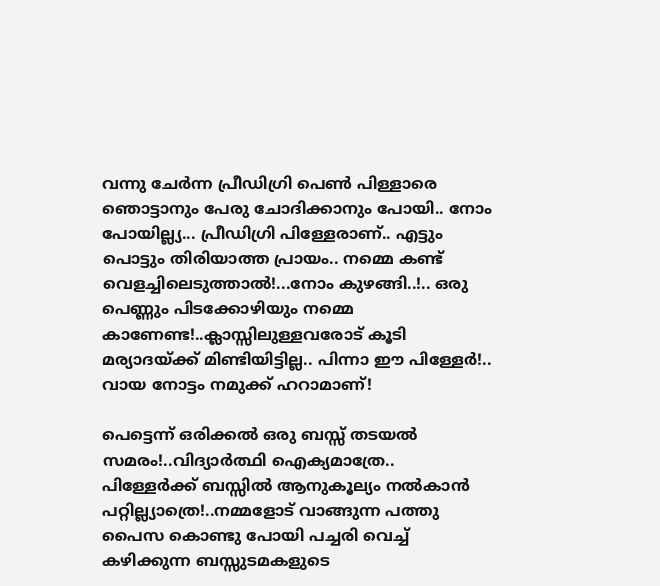വന്നു ചേർന്ന പ്രീഡിഗ്രി പെൺ പിള്ളാരെ ഞൊട്ടാനും പേരു ചോദിക്കാനും പോയി.. നോം പോയില്ല്യ... പ്രീഡിഗ്രി പിള്ളേരാണ്‌.. എട്ടും പൊട്ടും തിരിയാത്ത പ്രായം.. നമ്മെ കണ്ട്‌ വെളച്ചിലെടുത്താൽ!...നോം കുഴങ്ങി..!.. ഒരു പെണ്ണും പിടക്കോഴിയും നമ്മെ കാണേണ്ട!..ക്ലാസ്സിലുള്ളവരോട്‌ കൂടി മര്യാദയ്ക്ക്‌ മിണ്ടിയിട്ടില്ല.. പിന്നാ ഈ പിള്ളേർ!.. വായ നോട്ടം നമുക്ക്‌ ഹറാമാണ്‌!

പെട്ടെന്ന് ഒരിക്കൽ ഒരു ബസ്സ്‌ തടയൽ സമരം!..വിദ്യാർത്ഥി ഐക്യമാത്രേ.. പിള്ളേർക്ക്‌ ബസ്സിൽ ആനുകൂല്യം നൽകാൻ പറ്റില്ല്യാത്രെ!..നമ്മളോട്‌ വാങ്ങുന്ന പത്തു പൈസ കൊണ്ടു പോയി പച്ചരി വെച്ച്‌ കഴിക്കുന്ന ബസ്സുടമകളുടെ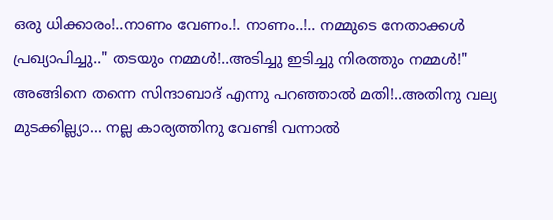ഒരു ധിക്കാരം!..നാണം വേണം.!. നാണം..!.. നമ്മുടെ നേതാക്കൾ പ്രഖ്യാപിച്ചു.." തടയും നമ്മൾ!..അടിച്ചു ഇടിച്ചു നിരത്തും നമ്മൾ!"
അങ്ങിനെ തന്നെ സിന്ദാബാദ്‌ എന്നു പറഞ്ഞാൽ മതി!..അതിനു വല്യ മുടക്കില്ല്യാ... നല്ല കാര്യത്തിനു വേണ്ടി വന്നാൽ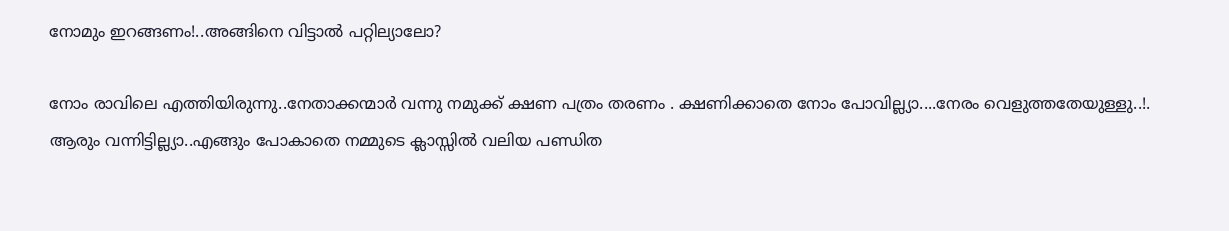നോമും ഇറങ്ങണം!..അങ്ങിനെ വിട്ടാൽ പറ്റില്യാലോ?

നോം രാവിലെ എത്തിയിരുന്നു..നേതാക്കന്മാർ വന്നു നമുക്ക്‌ ക്ഷണ പത്രം തരണം . ക്ഷണിക്കാതെ നോം പോവില്ല്യാ....നേരം വെളുത്തതേയുള്ളു..!. ആരും വന്നിട്ടില്ല്യാ..എങ്ങും പോകാതെ നമ്മുടെ ക്ലാസ്സിൽ വലിയ പണ്ഡിത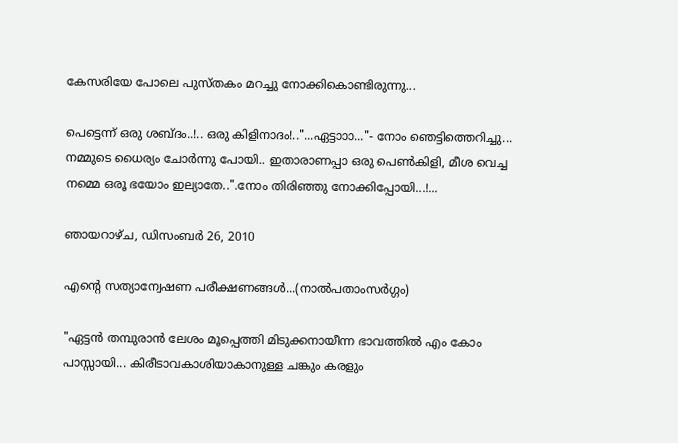കേസരിയേ പോലെ പുസ്തകം മറച്ചു നോക്കികൊണ്ടിരുന്നു...

പെട്ടെന്ന് ഒരു ശബ്ദം..!.. ഒരു കിളിനാദം!.."...ഏട്ടാ‍ാ‍ാ..."- നോം ഞെട്ടിത്തെറിച്ചു... നമ്മുടെ ധൈര്യം ചോർന്നു പോയി.. ഇതാരാണപ്പാ ഒരു പെൺകിളി, മീശ വെച്ച നമ്മെ ഒരൂ ഭയോം ഇല്യാതേ..".നോം തിരിഞ്ഞു നോക്കിപ്പോയി...!...

ഞായറാഴ്‌ച, ഡിസംബർ 26, 2010

എന്റെ സത്യാന്വേഷണ പരീക്ഷണങ്ങൾ...(നാൽപതാംസർഗ്ഗം)

"ഏട്ടൻ തമ്പുരാൻ ലേശം മൂപ്പെത്തി മിടുക്കനായീന്ന ഭാവത്തിൽ എം കോം പാസ്സായി... കിരീടാവകാശിയാകാനുള്ള ചങ്കും കരളും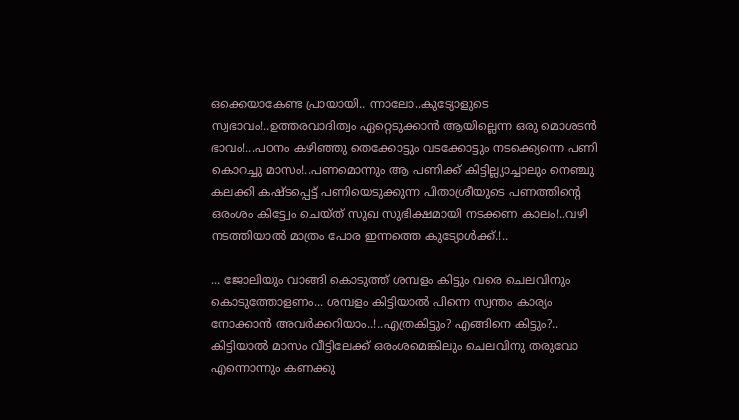ഒക്കെയാകേണ്ട പ്രായായി.. ന്നാലോ..കുട്യോളുടെ സ്വഭാവം!..ഉത്തരവാദിത്വം ഏറ്റെടുക്കാൻ ആയില്ലെന്ന ഒരു മൊശടൻ ഭാവം!...പഠനം കഴിഞ്ഞു തെക്കോട്ടും വടക്കോട്ടും നടക്ക്യെന്നെ പണി കൊറച്ചു മാസം!..പണമൊന്നും ആ പണിക്ക്‌ കിട്ടില്ല്യാച്ചാലും നെഞ്ചു കലക്കി കഷ്ടപ്പെട്ട്‌ പണിയെടുക്കുന്ന പിതാശ്രീയുടെ പണത്തിന്റെ ഒരംശം കിട്ട്വേം ചെയ്ത്‌ സുഖ സുഭിക്ഷമായി നടക്കണ കാലം!..വഴി നടത്തിയാൽ മാത്രം പോര ഇന്നത്തെ കുട്യോൾക്ക്‌.!..

... ജോലിയും വാങ്ങി കൊടുത്ത്‌ ശമ്പളം കിട്ടും വരെ ചെലവിനും കൊടുത്തോളണം... ശമ്പളം കിട്ടിയാൽ പിന്നെ സ്വന്തം കാര്യം നോക്കാൻ അവർക്കറിയാം..!..എത്രകിട്ടും? എങ്ങിനെ കിട്ടും?.. കിട്ടിയാൽ മാസം വീട്ടിലേക്ക്‌ ഒരംശമെങ്കിലും ചെലവിനു തരുവോ എന്നൊന്നും കണക്കു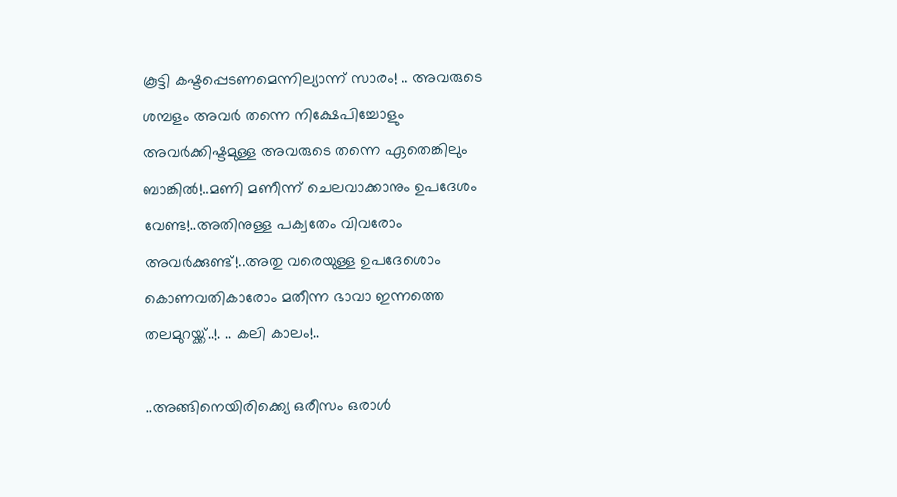കൂട്ടി കഷ്ടപ്പെടണമെന്നില്യാന്ന് സാരം! .. അവരുടെ ശമ്പളം അവർ തന്നെ നിക്ഷേപിച്ചോളും അവർക്കിഷ്ടമുള്ള അവരുടെ തന്നെ ഏതെങ്കിലും ബാങ്കിൽ!..മണി മണീന്ന് ചെലവാക്കാനും ഉപദേശം വേണ്ട!..അതിനുള്ള പക്വതേം വിവരോം അവർക്കുണ്ട്‌!..അതു വരെയുള്ള ഉപദേശൊം കൊണവതികാരോം മതീന്ന ഭാവാ ഇന്നത്തെ തലമുറയ്ക്ക്‌..!. .. കലി കാലം!..

..അങ്ങിനെയിരിക്ക്യെ ഒരീസം ഒരാൾ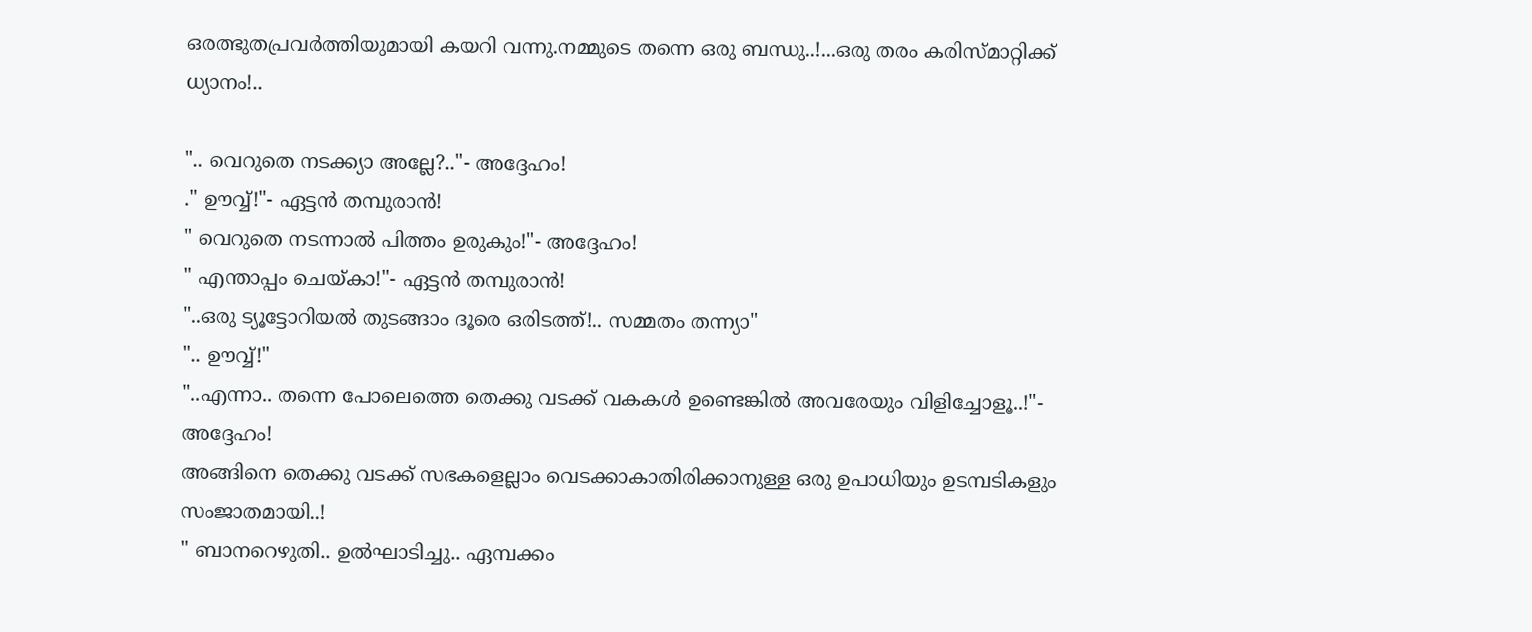ഒരത്ഭുതപ്രവർത്തിയുമായി കയറി വന്നു.നമ്മുടെ തന്നെ ഒരു ബന്ധു..!...ഒരു തരം കരിസ്മാറ്റിക്ക്‌ ധ്യാനം!..

".. വെറുതെ നടക്ക്യാ അല്ലേ?.."- അദ്ദേഹം!
." ഊവ്വ്‌!"- ഏട്ടൻ തമ്പുരാൻ!
" വെറുതെ നടന്നാൽ പിത്തം ഉരുകും!"- അദ്ദേഹം!
" എന്താപ്പം ചെയ്കാ!"- ഏട്ടൻ തമ്പുരാൻ!
"..ഒരു ട്യൂട്ടോറിയൽ തുടങ്ങാം ദൂരെ ഒരിടത്ത്‌!.. സമ്മതം തന്ന്യാ"
".. ഊവ്വ്‌!"
"..എന്നാ.. തന്നെ പോലെത്തെ തെക്കു വടക്ക്‌ വകകൾ ഉണ്ടെങ്കിൽ അവരേയും വിളിച്ചോളൂ..!"- അദ്ദേഹം!
അങ്ങിനെ തെക്കു വടക്ക്‌ സഭകളെല്ലാം വെടക്കാകാതിരിക്കാനുള്ള ഒരു ഉപാധിയും ഉടമ്പടികളും സംജാതമായി..!
" ബാനറെഴുതി.. ഉൽഘാടിച്ചു.. ഏമ്പക്കം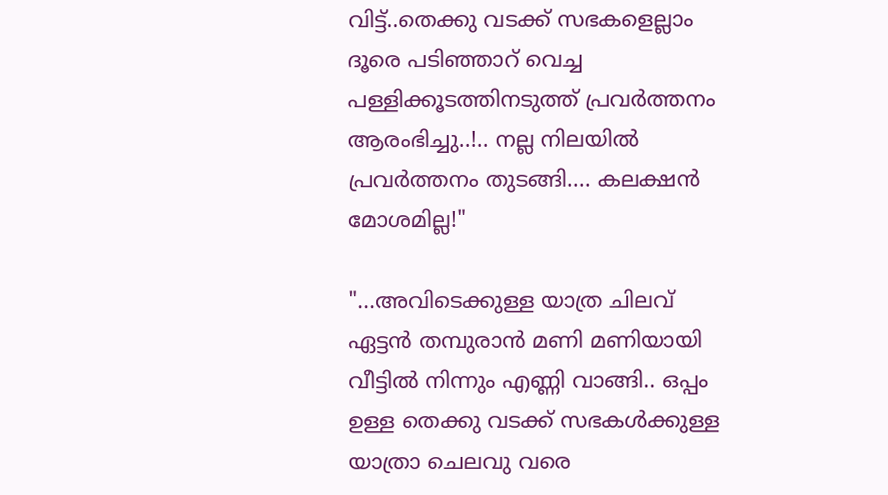വിട്ട്‌..തെക്കു വടക്ക്‌ സഭകളെല്ലാം ദൂരെ പടിഞ്ഞാറ്‌ വെച്ച പള്ളിക്കൂടത്തിനടുത്ത്‌ പ്രവർത്തനം ആരംഭിച്ചു..!.. നല്ല നിലയിൽ പ്രവർത്തനം തുടങ്ങി.... കലക്ഷൻ മോശമില്ല!"

"...അവിടെക്കുള്ള യാത്ര ചിലവ്‌ ഏട്ടൻ തമ്പുരാൻ മണി മണിയായി വീട്ടിൽ നിന്നും എണ്ണി വാങ്ങി.. ഒപ്പം ഉള്ള തെക്കു വടക്ക്‌ സഭകൾക്കുള്ള യാത്രാ ചെലവു വരെ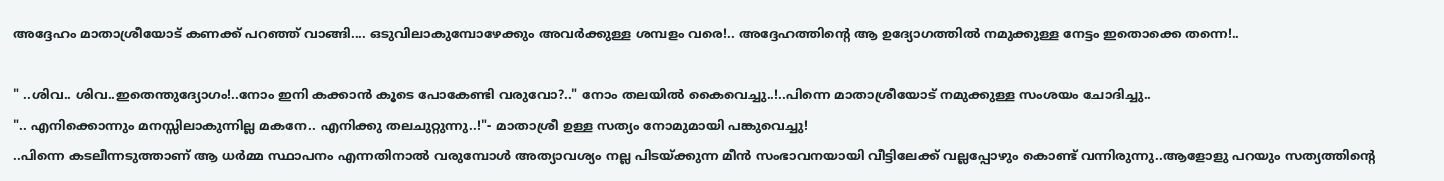അദ്ദേഹം മാതാശ്രീയോട്‌ കണക്ക്‌ പറഞ്ഞ്‌ വാങ്ങി.... ഒടുവിലാകുമ്പോഴേക്കും അവർക്കുള്ള ശമ്പളം വരെ!.. അദ്ദേഹത്തിന്റെ ആ ഉദ്യോഗത്തിൽ നമുക്കുള്ള നേട്ടം ഇതൊക്കെ തന്നെ!..

" ..ശിവ.. ശിവ..ഇതെന്തുദ്യോഗം!..നോം ഇനി കക്കാൻ കൂടെ പോകേണ്ടി വരുവോ?.." നോം തലയിൽ കൈവെച്ചു..!..പിന്നെ മാതാശ്രീയോട്‌ നമുക്കുള്ള സംശയം ചോദിച്ചു..
".. എനിക്കൊന്നും മനസ്സിലാകുന്നില്ല മകനേ.. എനിക്കു തലചുറ്റുന്നു..!"- മാതാശ്രീ ഉള്ള സത്യം നോമുമായി പങ്കുവെച്ചു!
..പിന്നെ കടലീന്നടുത്താണ്‌ ആ ധർമ്മ സ്ഥാപനം എന്നതിനാൽ വരുമ്പോൾ അത്യാവശ്യം നല്ല പിടയ്ക്കുന്ന മീൻ സംഭാവനയായി വീട്ടിലേക്ക്‌ വല്ലപ്പോഴും കൊണ്ട്‌ വന്നിരുന്നു..ആളോളു പറയും സത്യത്തിന്റെ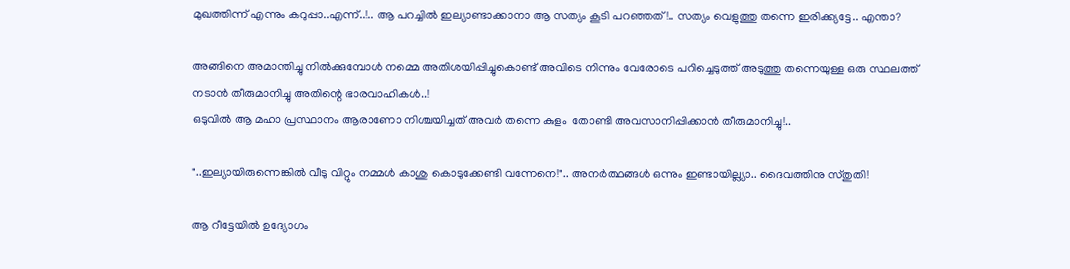മുഖത്തിന്ന് എന്നും കറുപ്പാ..എന്ന്..!.. ആ പറച്ചിൽ ഇല്യാണ്ടാക്കാനാ ആ സത്യം കൂടി പറഞ്ഞത്‌!.. സത്യം വെളുത്തു തന്നെ ഇരിക്ക്യട്ടേ.. എന്താ?

അങ്ങിനെ അമാന്തിച്ചു നിൽക്കുമ്പോൾ നമ്മെ അതിശയിപ്പിച്ചുകൊണ്ട്‌ അവിടെ നിന്നും വേരോടെ പറിച്ചെടുത്ത്‌ അടുത്തു തന്നെയുള്ള ഒരു സ്ഥലത്ത്‌ നടാൻ തീരുമാനിച്ചു അതിന്റെ ഭാരവാഹികൾ..!
ഒടുവിൽ ആ മഹാ പ്രസ്ഥാനം ആരാണോ നിശ്ചയിച്ചത്‌ അവർ തന്നെ കുളം  തോണ്ടി അവസാനിപ്പിക്കാൻ തീരുമാനിച്ചു!..

"..ഇല്യായിരുന്നെങ്കിൽ വീടു വിറ്റും നമ്മൾ കാശു കൊടുക്കേണ്ടി വന്നേനെ!".. അനർത്ഥങ്ങൾ ഒന്നും ഇണ്ടായില്ല്യാ.. ദൈവത്തിനു സ്തുതി!

ആ റീട്ടേയിൽ ഉദ്യോഗം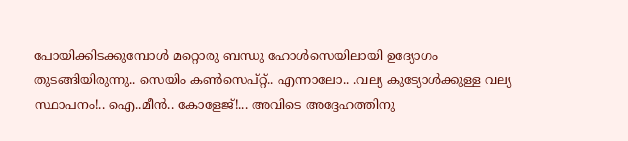പോയിക്കിടക്കുമ്പോൾ മറ്റൊരു ബന്ധു ഹോൾസെയിലായി ഉദ്യോഗം തുടങ്ങിയിരുന്നു.. സെയിം കൺസെപ്റ്റ്‌.. എന്നാലോ.. .വല്യ കുട്യോൾക്കുള്ള വല്യ സ്ഥാപനം!.. ഐ..മീൻ.. കോളേജ്‌!... അവിടെ അദ്ദേഹത്തിനു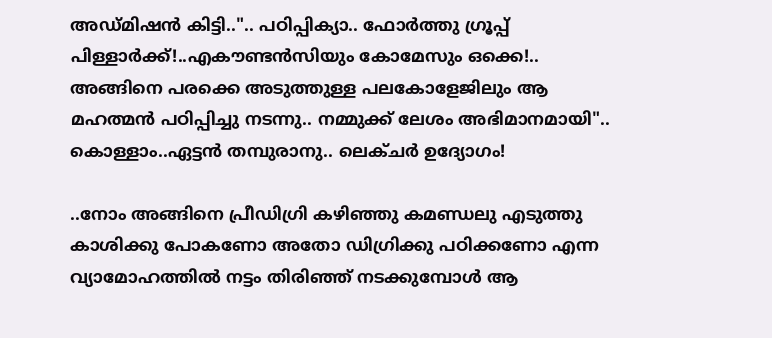അഡ്മിഷൻ കിട്ടി..".. പഠിപ്പിക്യാ.. ഫോർത്തു ഗ്രൂപ്പ്‌ പിള്ളാർക്ക്‌!..എകൗണ്ടൻസിയും കോമേസും ഒക്കെ!.. അങ്ങിനെ പരക്കെ അടുത്തുള്ള പലകോളേജിലും ആ മഹത്മൻ പഠിപ്പിച്ചു നടന്നു.. നമ്മുക്ക്‌ ലേശം അഭിമാനമായി".. കൊള്ളാം..ഏട്ടൻ തമ്പുരാനു.. ലെക്ചർ ഉദ്യോഗം!

..നോം അങ്ങിനെ പ്രീഡിഗ്രി കഴിഞ്ഞു കമണ്ഡലു എടുത്തു കാശിക്കു പോകണോ അതോ ഡിഗ്രിക്കു പഠിക്കണോ എന്ന വ്യാമോഹത്തിൽ നട്ടം തിരിഞ്ഞ്‌ നടക്കുമ്പോൾ ആ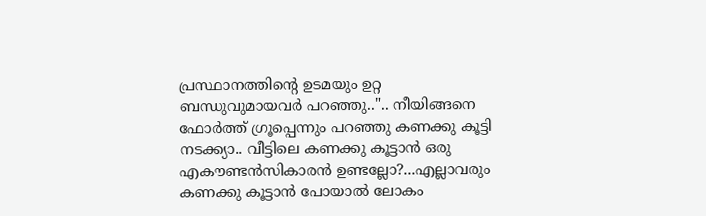പ്രസ്ഥാനത്തിന്റെ ഉടമയും ഉറ്റ ബന്ധുവുമായവർ പറഞ്ഞു..".. നീയിങ്ങനെ ഫോർത്ത്‌ ഗ്രൂപ്പെന്നും പറഞ്ഞു കണക്കു കൂട്ടി നടക്ക്യാ.. വീട്ടിലെ കണക്കു കൂട്ടാൻ ഒരു എകൗണ്ടൻസികാരൻ ഉണ്ടല്ലോ?...എല്ലാവരും കണക്കു കൂട്ടാൻ പോയാൽ ലോകം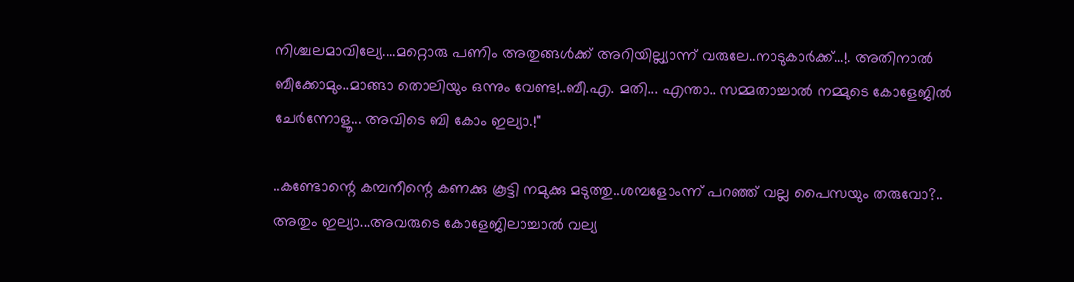നിശ്ചലമാവില്യേ....മറ്റൊരു പണിം അതുങ്ങൾക്ക്‌ അറിയില്ല്യാന്ന് വരുലേ..നാടുകാർക്ക്‌...!. അതിനാൽ ബീക്കോമും..മാങ്ങാ തൊലിയും ഒന്നും വേണ്ട!..ബീ.എ. മതി... എന്താ.. സമ്മതാച്ചാൽ നമ്മുടെ കോളേജിൽ ചേർന്നോളൂ... അവിടെ ബി കോം ഇല്യാ.!"

..കണ്ടോന്റെ കമ്പനീന്റെ കണക്കു കൂട്ടി നമുക്കു മടുത്തു..ശമ്പളോംന്ന് പറഞ്ഞ്‌ വല്ല പൈസയും തരുവോ?.. അതും ഇല്യാ...അവരുടെ കോളേജിലാച്ചാൽ വല്യ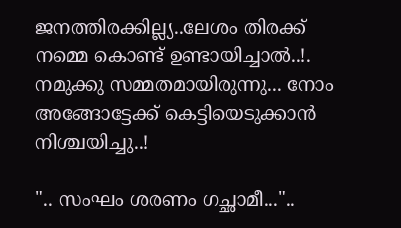ജനത്തിരക്കില്ല്യ..ലേശം തിരക്ക്‌ നമ്മെ കൊണ്ട്‌ ഉണ്ടായിച്ചാൽ..!. നമുക്കു സമ്മതമായിരുന്നു... നോം അങ്ങോട്ടേക്ക്‌ കെട്ടിയെടുക്കാൻ നിശ്ചയിച്ചു..!

".. സംഘം ശരണം ഗച്ഛാമീ..."..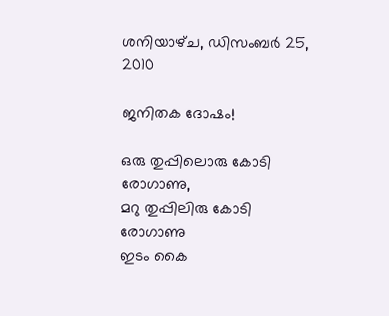ശനിയാഴ്‌ച, ഡിസംബർ 25, 2010

ജനിതക ദോഷം!

ഒരു തുപ്പിലൊരു കോടി രോഗാണു,
മറു തുപ്പിലിരു കോടി രോഗാണു
ഇടം കൈ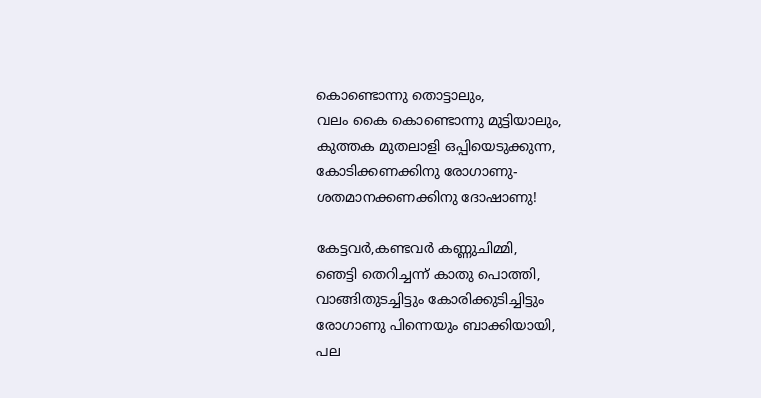കൊണ്ടൊന്നു തൊട്ടാലും,
വലം കൈ കൊണ്ടൊന്നു മുട്ടിയാലും,
കുത്തക മുതലാളി ഒപ്പിയെടുക്കുന്ന,
കോടിക്കണക്കിനു രോഗാണു-
ശതമാനക്കണക്കിനു ദോഷാണു!

കേട്ടവർ,കണ്ടവർ കണ്ണുചിമ്മി,
ഞെട്ടി തെറിച്ചന്ന് കാതു പൊത്തി,
വാങ്ങിതുടച്ചിട്ടും കോരിക്കുടിച്ചിട്ടും
രോഗാണു പിന്നെയും ബാക്കിയായി,
പല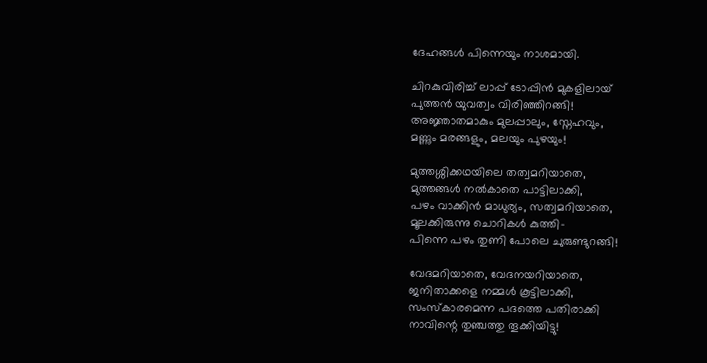ദേഹങ്ങൾ പിന്നെയും നാശമായി.

ചിറകുവിരിച്ച്‌ ലാപ്പ്‌ ടോപ്പിൻ മുകളിലായ്‌
പുത്തൻ യുവത്വം വിരിഞ്ഞിറങ്ങി!
അജ്ഞാതമാകും മുലപ്പാലും, സ്നേഹവും,
മണ്ണും മരങ്ങളും, മലയും പുഴയും!

മുത്തശ്ശിക്കഥയിലെ തത്വമറിയാതെ,
മുത്തങ്ങൾ നൽകാതെ പാട്ടിലാക്കി,
പഴം വാക്കിൻ മാധുര്യം, സത്വമറിയാതെ,
മൂലക്കിരുന്നു ചൊറികൾ കുത്തി-
പിന്നെ പഴം തുണി പോലെ ചുരുണ്ടുറങ്ങി!

വേദമറിയാതെ, വേദനയറിയാതെ,
ജനിതാക്കളെ നമ്മൾ കൂട്ടിലാക്കി,
സംസ്കാരമെന്ന പദത്തെ പതിരാക്കി
നാവിന്റെ തുഞ്ചത്തു തൂക്കിയിട്ടു!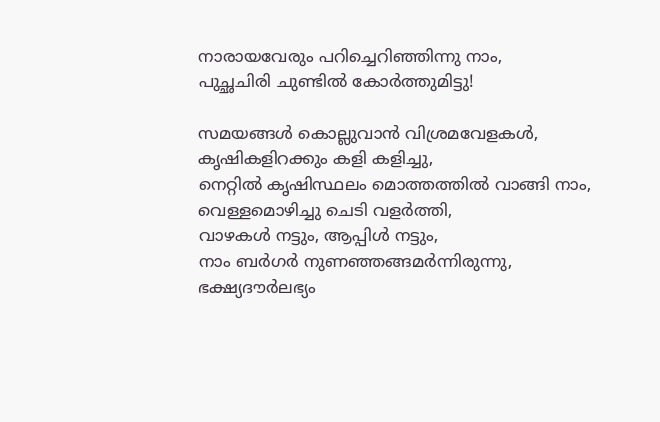നാരായവേരും പറിച്ചെറിഞ്ഞിന്നു നാം,
പുച്ഛചിരി ചുണ്ടിൽ കോർത്തുമിട്ടു!

സമയങ്ങൾ കൊല്ലുവാൻ വിശ്രമവേളകൾ,
കൃഷികളിറക്കും കളി കളിച്ചു,
നെറ്റിൽ കൃഷിസ്ഥലം മൊത്തത്തിൽ വാങ്ങി നാം,
വെള്ളമൊഴിച്ചു ചെടി വളർത്തി,
വാഴകൾ നട്ടും, ആപ്പിൾ നട്ടും,
നാം ബർഗർ നുണഞ്ഞങ്ങമർന്നിരുന്നു,
ഭക്ഷ്യദൗർലഭ്യം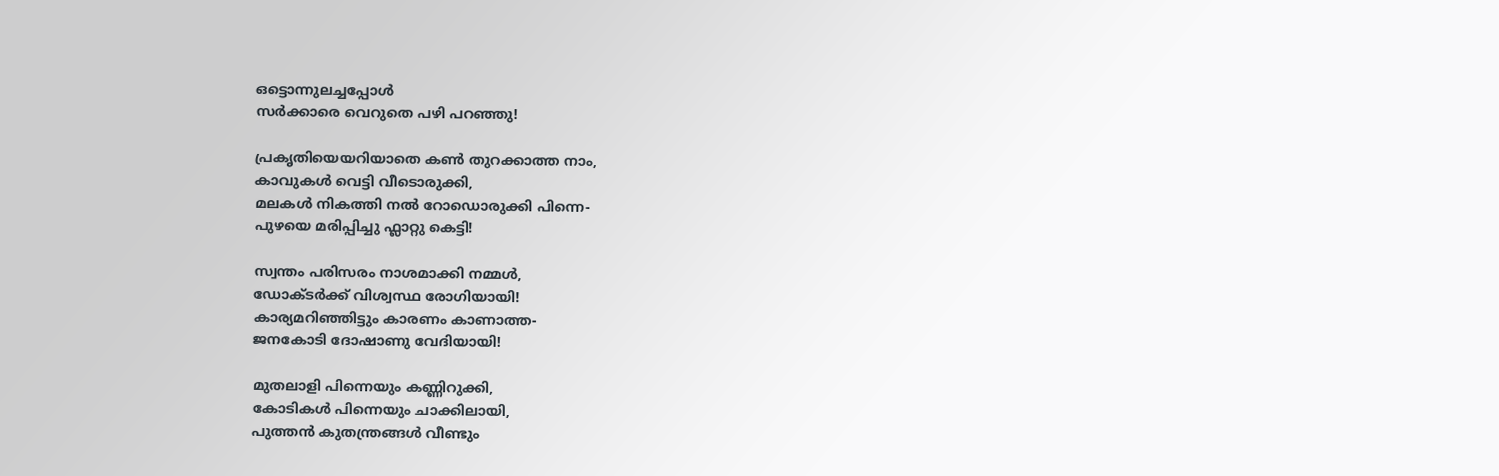ഒട്ടൊന്നുലച്ചപ്പോൾ
സർക്കാരെ വെറുതെ പഴി പറഞ്ഞു!

പ്രകൃതിയെയറിയാതെ കൺ തുറക്കാത്ത നാം,
കാവുകൾ വെട്ടി വീടൊരുക്കി,
മലകൾ നികത്തി നൽ റോഡൊരുക്കി പിന്നെ-
പുഴയെ മരിപ്പിച്ചു ഫ്ലാറ്റു കെട്ടി!

സ്വന്തം പരിസരം നാശമാക്കി നമ്മൾ,
ഡോക്ടർക്ക്‌ വിശ്വസ്ഥ രോഗിയായി!
കാര്യമറിഞ്ഞിട്ടും കാരണം കാണാത്ത-
ജനകോടി ദോഷാണു വേദിയായി!

മുതലാളി പിന്നെയും കണ്ണിറുക്കി,
കോടികൾ പിന്നെയും ചാക്കിലായി,
പുത്തൻ കുതന്ത്രങ്ങൾ വീണ്ടും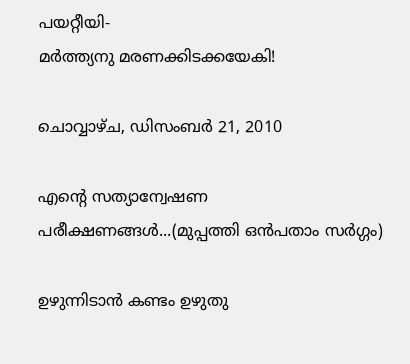പയറ്റീയി-
മർത്ത്യനു മരണക്കിടക്കയേകി!

ചൊവ്വാഴ്ച, ഡിസംബർ 21, 2010

എന്റെ സത്യാന്വേഷണ പരീക്ഷണങ്ങൾ...(മുപ്പത്തി ഒൻപതാം സർഗ്ഗം)

ഉഴുന്നിടാൻ കണ്ടം ഉഴുതു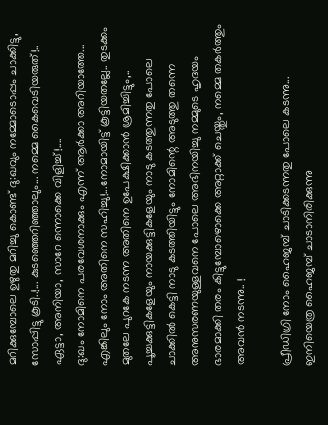മറിക്കുമ്പോലെ ഉഴുതു മറിച്ചു കൊണ്ട്‌ ദു:ഖവും നമ്മോടൊപ്പം ചാക്കിട്ടു, സോപ്പിട്ടു കൂടി..!... കുടഞ്ഞെറിഞ്ഞാലും... നമ്മെ കൈവെടിയരുത്‌!.. ഏട്ടാ, അനിയാ, സാറേ ന്നൊക്കെ വിളിച്ച്‌!....
ദു:ഖം നോമിനെ പരവേശനാക്കും എന്ന് ആർക്കാ അറിയാത്തേ... എങ്കിലും നോം അതിനെ സഹിച്ചു!...നോമായിട്ട്‌ കൂട്ടിയതല്ലേ.. തുടക്കം മുതലേ പുറകേ നടന്ന അതിനെ ഉപേക്ഷിക്കാൻ ശ്രമിച്ചിട്ടും,.. പൂച്ചക്കുട്ടികളേയും നായക്കുട്ടികളേയും നാടു കടത്തുന്നതു പോലെ ചാക്കിൽ കെട്ടി നാടു കടത്തിയിട്ടും നോമിന്റെ അടുത്തു തന്നെ അനുസരണയുള്ളവനെ പോലെ അഭിനയിച്ചു നമ്മുടെ ഹൃദയം ഭാരമാക്കി തരം കിട്ടുമ്പോഴൊക്കെ അറ്റാക്ക്‌ ചെയ്തും, നമ്മെ തകർത്തും അവൻ നടന്നു.. !

പ്രീഡിഗ്രി നോം ഹൈജമ്പ്‌ ചാടിക്കടന്നതു പോലെ കടന്നു... ഇനിയെത്ര ഹൈജമ്പ്‌ ചാടാനിരിക്കുന്നു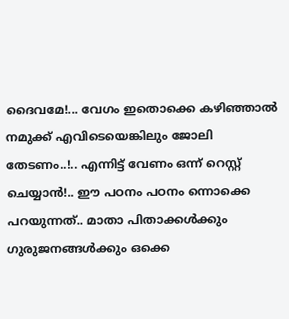ദൈവമേ!... വേഗം ഇതൊക്കെ കഴിഞ്ഞാൽ നമുക്ക്‌ എവിടെയെങ്കിലും ജോലി തേടണം..!.. എന്നിട്ട്‌ വേണം ഒന്ന് റെസ്റ്റ്‌ ചെയ്യാൻ!.. ഈ പഠനം പഠനം ന്നൊക്കെ പറയുന്നത്‌.. മാതാ പിതാക്കൾക്കും ഗുരുജനങ്ങൾക്കും ഒക്കെ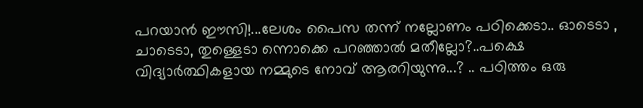പറയാൻ ഈസി!...ലേശം പൈസ തന്ന് നല്ലോണം പഠിക്കെടാ.. ഓടെടാ , ചാടെടാ, തുള്ളെടാ ന്നൊക്കെ പറഞ്ഞാൽ മതീല്ലോ?..പക്ഷെ വിദ്യാർത്ഥികളായ നമ്മുടെ നോവ്‌ ആരറിയുന്നു...? .. പഠിത്തം ഒരു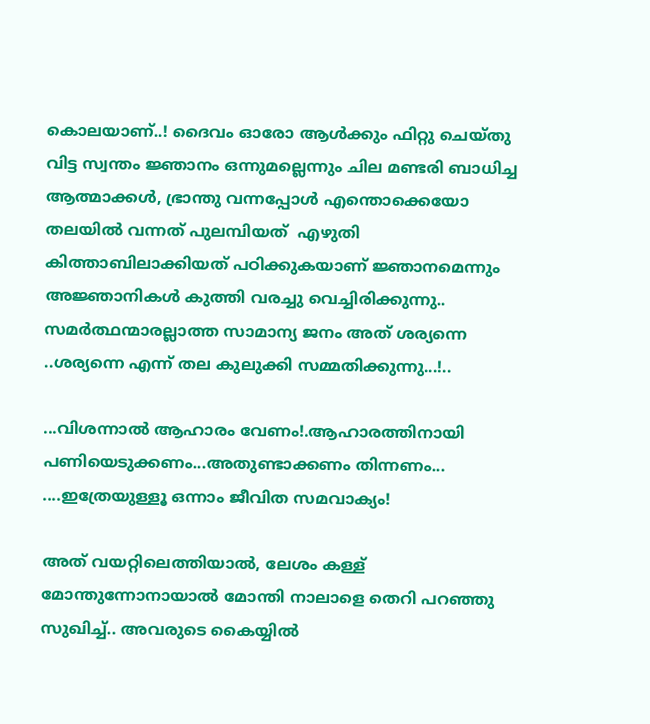കൊലയാണ്‌..! ദൈവം ഓരോ ആൾക്കും ഫിറ്റു ചെയ്തു വിട്ട സ്വന്തം ജ്ഞാനം ഒന്നുമല്ലെന്നും ചില മണ്ടരി ബാധിച്ച ആത്മാക്കൾ, ഭ്രാന്തു വന്നപ്പോൾ എന്തൊക്കെയോ തലയിൽ വന്നത്‌ പുലമ്പിയത്‌  എഴുതി  കിത്താബിലാക്കിയത്‌ പഠിക്കുകയാണ്‌ ജ്ഞാനമെന്നും അജ്ഞാനികൾ കുത്തി വരച്ചു വെച്ചിരിക്കുന്നു.. സമർത്ഥന്മാരല്ലാത്ത സാമാന്യ ജനം അത്‌ ശര്യന്നെ ..ശര്യന്നെ എന്ന് തല കുലുക്കി സമ്മതിക്കുന്നു...!..

...വിശന്നാൽ ആഹാരം വേണം!.ആഹാരത്തിനായി പണിയെടുക്കണം...അതുണ്ടാക്കണം തിന്നണം... ....ഇത്രേയുള്ളൂ ഒന്നാം ജീവിത സമവാക്യം!

അത്‌ വയറ്റിലെത്തിയാൽ, ലേശം കള്ള്‌ മോന്തുന്നോനായാൽ മോന്തി നാലാളെ തെറി പറഞ്ഞു സുഖിച്ച്‌.. അവരുടെ കൈയ്യിൽ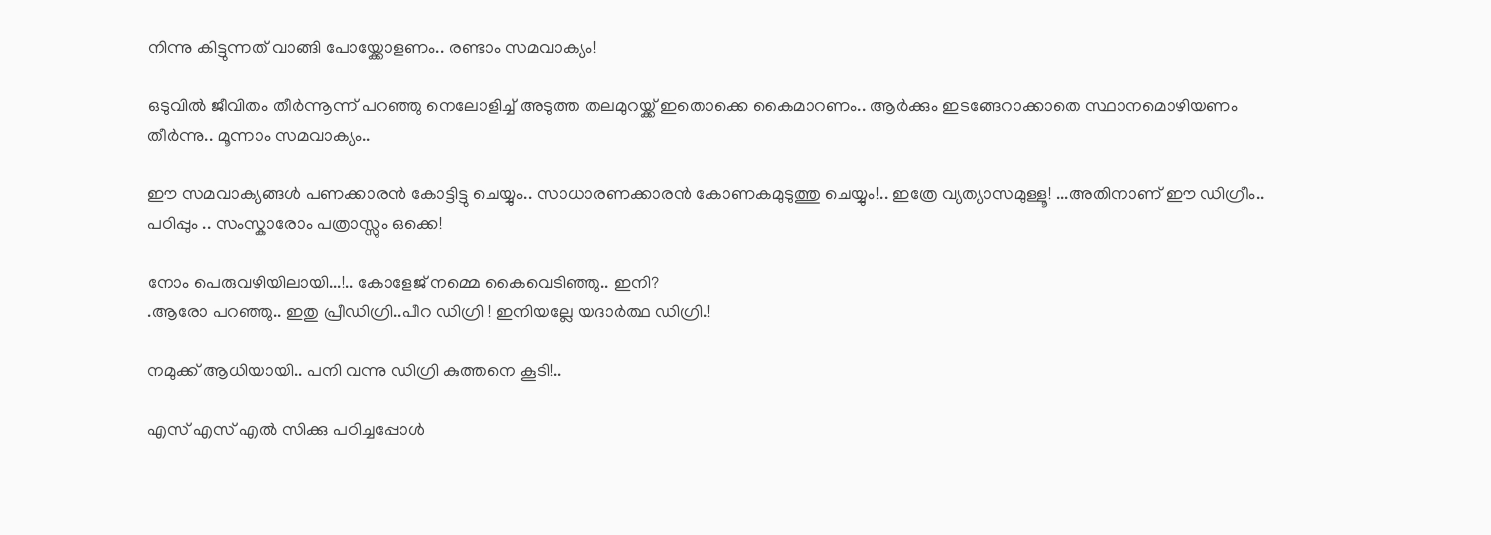നിന്നു കിട്ടുന്നത്‌ വാങ്ങി പോയ്ക്കോളണം.. രണ്ടാം സമവാക്യം!

ഒടുവിൽ ജീവിതം തീർന്നൂന്ന് പറഞ്ഞു നെലോളിച്ച്‌ അടുത്ത തലമുറയ്ക്ക്‌ ഇതൊക്കെ കൈമാറണം.. ആർക്കും ഇടങ്ങേറാക്കാതെ സ്ഥാനമൊഴിയണം തീർന്നു.. മൂന്നാം സമവാക്യം..

ഈ സമവാക്യങ്ങൾ പണക്കാരൻ കോട്ടിട്ടു ചെയ്യും.. സാധാരണക്കാരൻ കോണകമുടുത്തു ചെയ്യും!.. ഇത്രേ വ്യത്യാസമുള്ളൂ! ...അതിനാണ്‌ ഈ ഡിഗ്രീം.. പഠിപ്പും .. സംസ്കാരോം പത്രാസ്സും ഒക്കെ!

നോം പെരുവഴിയിലായി...!.. കോളേജ്‌ നമ്മെ കൈവെടിഞ്ഞു.. ഇനി?
.ആരോ പറഞ്ഞു.. ഇതു പ്രീഡിഗ്രി..പീറ ഡിഗ്രി ! ഇനിയല്ലേ യദാർത്ഥ ഡിഗ്രി.!

നമുക്ക്‌ ആധിയായി.. പനി വന്നു ഡിഗ്രി കുത്തനെ കൂടി!..

എസ്‌ എസ്‌ എൽ സിക്കു പഠിച്ചപ്പോൾ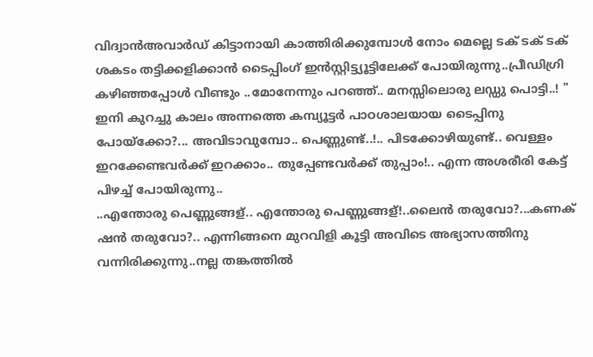വിദ്വാൻഅവാർഡ്‌ കിട്ടാനായി കാത്തിരിക്കുമ്പോൾ നോം മെല്ലെ ടക്‌ ടക്‌ ടക്‌ ശകടം തട്ടിക്കളിക്കാൻ ടൈപ്പിംഗ്‌ ഇൻസ്റ്റിട്ട്യൂട്ടിലേക്ക്‌ പോയിരുന്നു..പ്രീഡിഗ്രി കഴിഞ്ഞപ്പോൾ വീണ്ടും ..മോനേന്നും പറഞ്ഞ്‌.. മനസ്സിലൊരു ലഡ്ഡു പൊട്ടി..! " ഇനി കുറച്ചു കാലം അന്നത്തെ കമ്പ്യൂട്ടർ പാഠശാലയായ ടൈപ്പിനു പോയ്ക്കോ?... അവിടാവുമ്പോ.. പെണ്ണുണ്ട്‌..!.. പിടക്കോഴിയുണ്ട്‌.. വെള്ളം ഇറക്കേണ്ടവർക്ക്‌ ഇറക്കാം.. തുപ്പേണ്ടവർക്ക്‌ തുപ്പാം!.. എന്ന അശരീരി കേട്ട്‌ പിഴച്ച്‌ പോയിരുന്നു..
..എന്തോരു പെണ്ണുങ്ങള്‌.. എന്തോരു പെണ്ണുങ്ങള്‌!..ലൈൻ തരുവോ?...കണക്‌ ഷൻ തരുവോ?.. എന്നിങ്ങനെ മുറവിളി കൂട്ടി അവിടെ അഭ്യാസത്തിനു വന്നിരിക്കുന്നു..നല്ല തങ്കത്തിൽ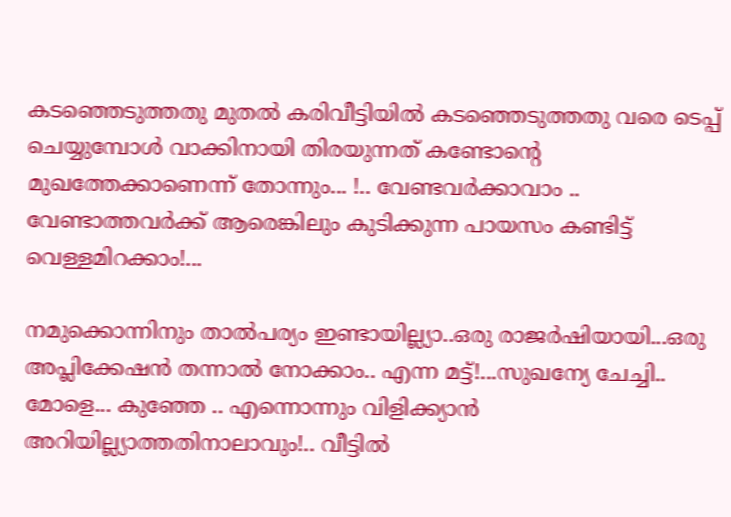കടഞ്ഞെടുത്തതു മുതൽ കരിവീട്ടിയിൽ കടഞ്ഞെടുത്തതു വരെ ടെപ്പ്‌ ചെയ്യുമ്പോൾ വാക്കിനായി തിരയുന്നത്‌ കണ്ടോന്റെ മുഖത്തേക്കാണെന്ന് തോന്നും... !.. വേണ്ടവർക്കാവാം .. വേണ്ടാത്തവർക്ക്‌ ആരെങ്കിലും കുടിക്കുന്ന പായസം കണ്ടിട്ട്‌ വെള്ളമിറക്കാം!...

നമുക്കൊന്നിനും താൽപര്യം ഇണ്ടായില്ല്യാ..ഒരു രാജർഷിയായി...ഒരു അപ്ലിക്കേഷൻ തന്നാൽ നോക്കാം.. എന്ന മട്ട്‌!...സുഖന്യേ ചേച്ചി.. മോളെ... കുഞ്ഞേ .. എന്നൊന്നും വിളിക്ക്യാൻ അറിയില്ല്യാത്തതിനാലാവും!.. വീട്ടിൽ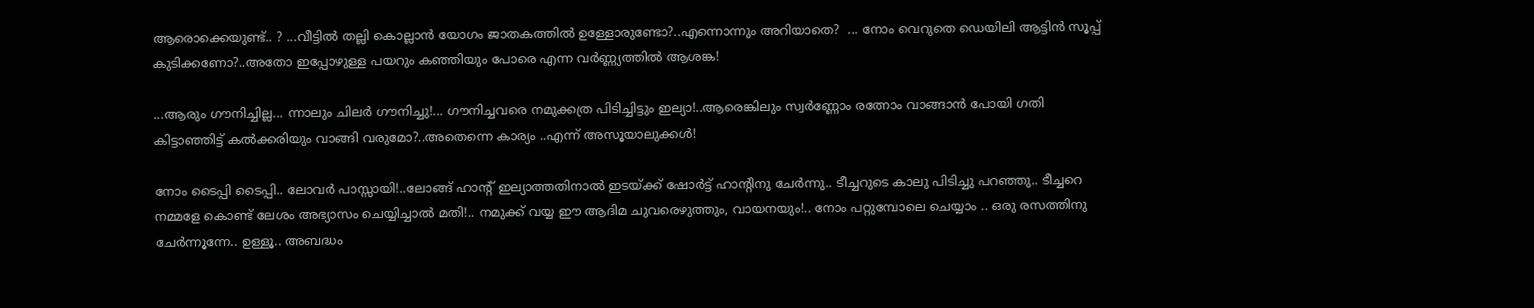ആരൊക്കെയുണ്ട്‌.. ? ...വീട്ടിൽ തല്ലി കൊല്ലാൻ യോഗം ജാതകത്തിൽ ഉള്ളോരുണ്ടോ?..എന്നൊന്നും അറിയാതെ?  ... നോം വെറുതെ ഡെയിലി ആട്ടിൻ സൂപ്പ്‌ കുടിക്കണോ?..അതോ ഇപ്പോഴുള്ള പയറും കഞ്ഞിയും പോരെ എന്ന വർണ്ണ്യത്തിൽ ആശങ്ക!

...ആരും ഗൗനിച്ചില്ല... ന്നാലും ചിലർ ഗൗനിച്ചു!... ഗൗനിച്ചവരെ നമുക്കത്ര പിടിച്ചിട്ടും ഇല്യാ!..ആരെങ്കിലും സ്വർണ്ണോം രത്നോം വാങ്ങാൻ പോയി ഗതി കിട്ടാഞ്ഞിട്ട്‌ കൽക്കരിയും വാങ്ങി വരുമോ?..അതെന്നെ കാര്യം ..എന്ന് അസൂയാലുക്കൾ!

നോം ടൈപ്പി ടൈപ്പി.. ലോവർ പാസ്സായി!..ലോങ്ങ്‌ ഹാന്റ്‌ ഇല്യാത്തതിനാൽ ഇടയ്ക്ക്‌ ഷോർട്ട്‌ ഹാന്റിനു ചേർന്നു.. ടീച്ചറുടെ കാലു പിടിച്ചു പറഞ്ഞു.. ടീച്ചറെ നമ്മളേ കൊണ്ട്‌ ലേശം അഭ്യാസം ചെയ്യിച്ചാൽ മതി!.. നമുക്ക്‌ വയ്യ ഈ ആദിമ ചുവരെഴുത്തും, വായനയും!.. നോം പറ്റുമ്പോലെ ചെയ്യാം .. ഒരു രസത്തിനു ചേർന്നൂന്നേ.. ഉള്ളൂ.. അബദ്ധം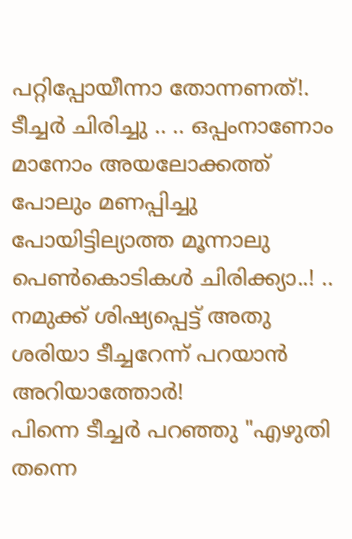പറ്റിപ്പോയീന്നാ തോന്നണത്‌!.
ടീച്ചർ ചിരിച്ചു .. .. ഒപ്പംനാണോം മാനോം അയലോക്കത്ത്‌ പോലും മണപ്പിച്ചു പോയിട്ടില്യാത്ത മൂന്നാലു പെൺകൊടികൾ ചിരിക്ക്യാ..! .. നമുക്ക്‌ ശിഷ്യപ്പെട്ട്‌ അതു ശരിയാ ടീച്ചറേന്ന് പറയാൻ അറിയാത്തോർ!
പിന്നെ ടീച്ചർ പറഞ്ഞു "എഴുതി തന്നെ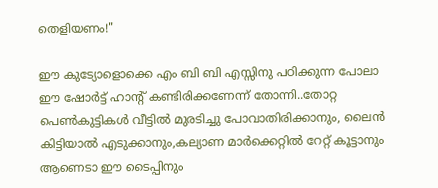തെളിയണം!"

ഈ കുട്യോളൊക്കെ എം ബി ബി എസ്സിനു പഠിക്കുന്ന പോലാ ഈ ഷോർട്ട്‌ ഹാന്റ്‌ കണ്ടിരിക്കണേന്ന് തോന്നി..തോറ്റ പെൺകുട്ടികൾ വീട്ടിൽ മുരടിച്ചു പോവാതിരിക്കാനും, ലൈൻ കിട്ടിയാൽ എടുക്കാനും,കല്യാണ മാർക്കെറ്റിൽ റേറ്റ്‌ കൂട്ടാനും ആണെടാ ഈ ടൈപ്പിനും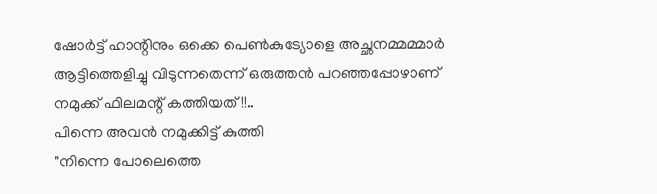ഷോർട്ട്‌ ഹാന്റിനും ഒക്കെ പെൺകുട്യോളെ അച്ഛനമ്മമ്മാർ ആട്ടിത്തെളിച്ചു വിടുന്നതെന്ന് ഒരുത്തൻ പറഞ്ഞപ്പോഴാണ്‌ നമുക്ക്‌ ഫിലമന്റ്‌ കത്തിയത്‌!!..
പിന്നെ അവൻ നമുക്കിട്ട്‌ കുത്തി
"നിന്നെ പോലെത്തെ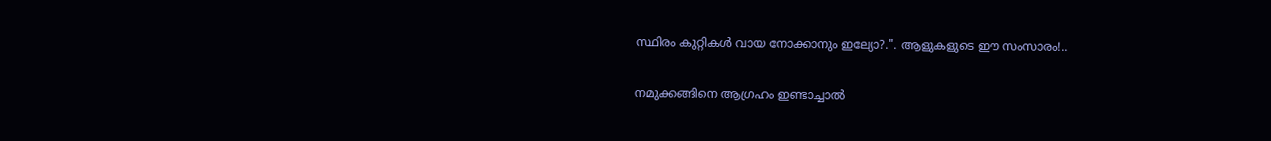സ്ഥിരം കുറ്റികൾ വായ നോക്കാനും ഇല്യോ?.". ആളുകളുടെ ഈ സംസാരം!..

നമുക്കങ്ങിനെ ആഗ്രഹം ഇണ്ടാച്ചാൽ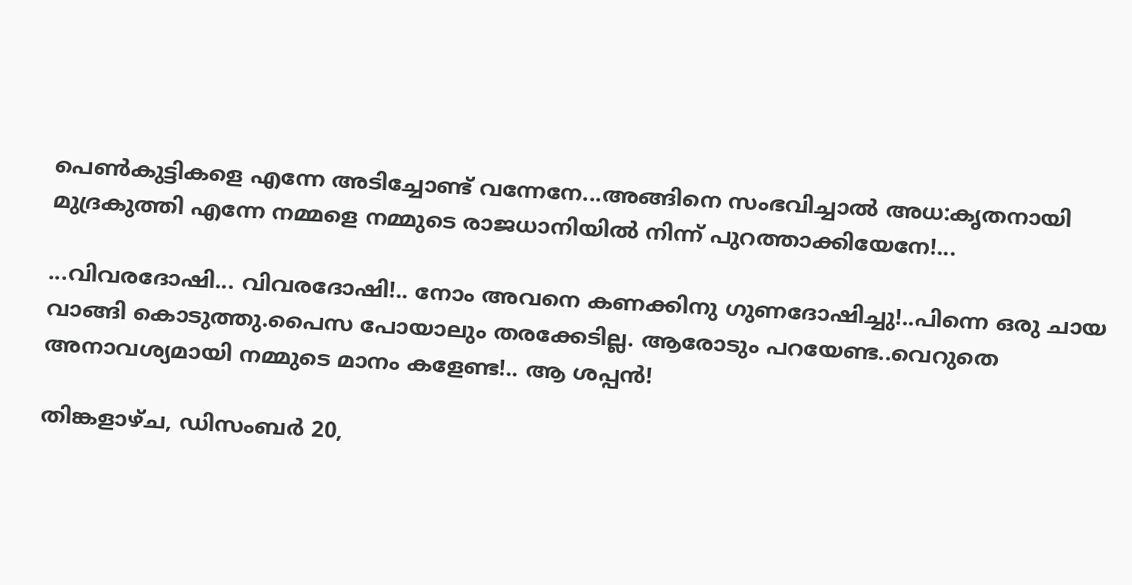പെൺകുട്ടികളെ എന്നേ അടിച്ചോണ്ട്‌ വന്നേനേ...അങ്ങിനെ സംഭവിച്ചാൽ അധ:കൃതനായി മുദ്രകുത്തി എന്നേ നമ്മളെ നമ്മുടെ രാജധാനിയിൽ നിന്ന് പുറത്താക്കിയേനേ!...

...വിവരദോഷി... വിവരദോഷി!.. നോം അവനെ കണക്കിനു ഗുണദോഷിച്ചു!..പിന്നെ ഒരു ചായ വാങ്ങി കൊടുത്തു.പൈസ പോയാലും തരക്കേടില്ല. ആരോടും പറയേണ്ട..വെറുതെ അനാവശ്യമായി നമ്മുടെ മാനം കളേണ്ട!.. ആ ശപ്പൻ!

തിങ്കളാഴ്‌ച, ഡിസംബർ 20,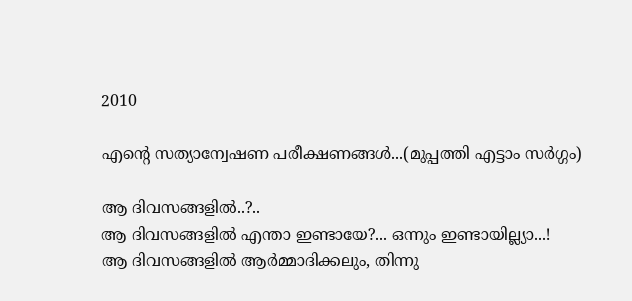2010

എന്റെ സത്യാന്വേഷണ പരീക്ഷണങ്ങൾ...(മുപ്പത്തി എട്ടാം സർഗ്ഗം)

ആ ദിവസങ്ങളിൽ..?..
ആ ദിവസങ്ങളിൽ എന്താ ഇണ്ടായേ?... ഒന്നും ഇണ്ടായില്ല്യാ...!
ആ ദിവസങ്ങളിൽ ആർമ്മാദിക്കലും, തിന്നു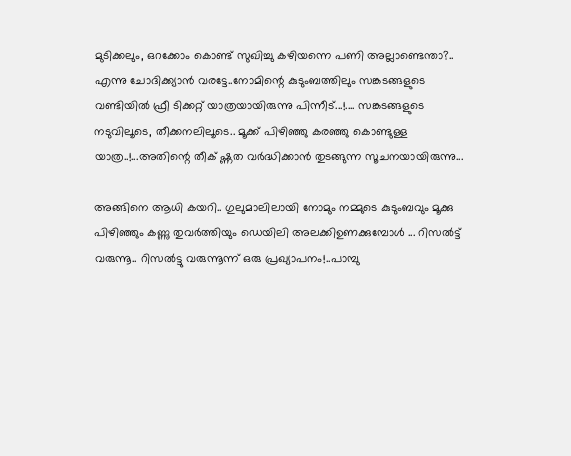മുടിക്കലും, ഒറക്കോം കൊണ്ട്‌ സുഖിച്ചു കഴിയന്നെ പണി അല്ലാണ്ടെന്താ?.. എന്നു ചോദിക്ക്യാൻ വരട്ടേ..നോമിന്റെ കുടുംബത്തിലും സങ്കടങ്ങളുടെ വണ്ടിയിൽ ഫ്രീ ടിക്കറ്റ്‌ യാത്രയായിരുന്നു പിന്നീട്‌...!.... സങ്കടങ്ങളുടെ നടുവിലൂടെ, തീക്കനലിലൂടെ.. മൂക്ക്‌ പിഴിഞ്ഞു കരഞ്ഞു കൊണ്ടുള്ള യാത്ര..!...അതിന്റെ തീക്‌ ഷ്ണത വർദ്ധിക്കാൻ തുടങ്ങുന്ന സൂചനയായിരുന്നു...

അങ്ങിനെ ആധി കയറി.. ഗുലുമാലിലായി നോമും നമ്മുടെ കുടുംബവും മൂക്കു പിഴിഞ്ഞും കണ്ണു തുവർത്തിയും ഡെയിലി അലക്കിഉണക്കുമ്പോൾ ... റിസൽട്ട്‌ വരുന്നൂ.. റിസൽട്ടു വരുന്നൂന്ന് ഒരു പ്രഖ്യാപനം!..പാമ്പു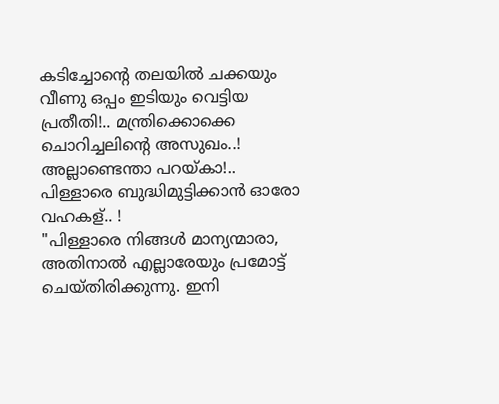കടിച്ചോന്റെ തലയിൽ ചക്കയും  വീണു ഒപ്പം ഇടിയും വെട്ടിയ പ്രതീതി!.. മന്ത്രിക്കൊക്കെ ചൊറിച്ചലിന്റെ അസുഖം..! അല്ലാണ്ടെന്താ പറയ്കാ!.. പിള്ളാരെ ബുദ്ധിമുട്ടിക്കാൻ ഓരോ വഹകള്‌.. !
"പിള്ളാരെ നിങ്ങൾ മാന്യന്മാരാ, അതിനാൽ എല്ലാരേയും പ്രമോട്ട്‌ ചെയ്തിരിക്കുന്നു. ഇനി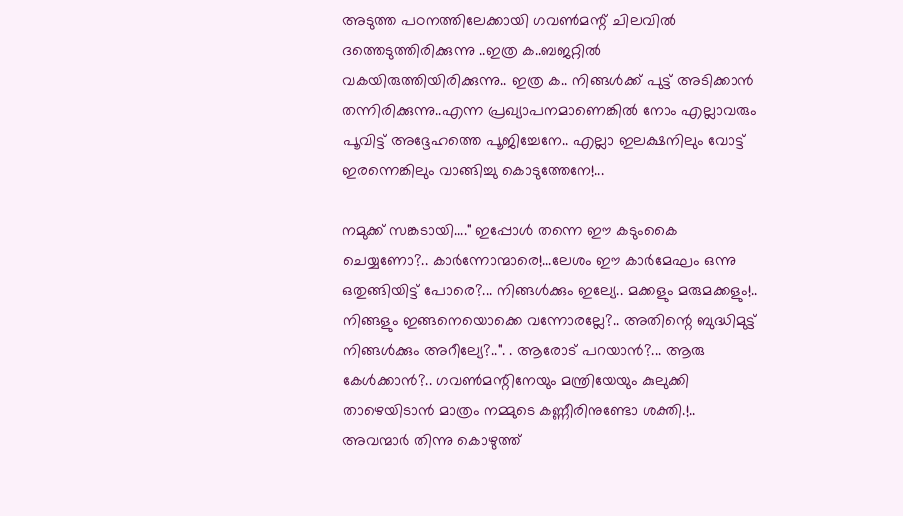അടുത്ത പഠനത്തിലേക്കായി ഗവൺമന്റ്‌ ചിലവിൽ ദത്തെടുത്തിരിക്കുന്നു ..ഇത്ര ക..ബജറ്റിൽ വകയിരുത്തിയിരിക്കുന്നു.. ഇത്ര ക.. നിങ്ങൾക്ക്‌ പുട്ട്‌ അടിക്കാൻ തന്നിരിക്കുന്നു..എന്ന പ്രഖ്യാപനമാണെങ്കിൽ നോം എല്ലാവരും പൂവിട്ട്‌ അദ്ദേഹത്തെ പൂജിച്ചേനേ.. എല്ലാ ഇലക്ഷനിലും വോട്ട്‌ ഇരന്നെങ്കിലും വാങ്ങിച്ചു കൊടുത്തേനേ!...

നമുക്ക്‌ സങ്കടായി...." ഇപ്പോൾ തന്നെ ഈ കടുംകൈ ചെയ്യണോ?.. കാർന്നോന്മാരെ!...ലേശം ഈ കാർമേഘം ഒന്നു ഒതുങ്ങിയിട്ട്‌ പോരെ?... നിങ്ങൾക്കും ഇല്യേ.. മക്കളും മരുമക്കളും!.. നിങ്ങളും ഇങ്ങനെയൊക്കെ വന്നോരല്ലേ?.. അതിന്റെ ബുദ്ധിമുട്ട്‌ നിങ്ങൾക്കും അറീല്യേ?..". . ആരോട്‌ പറയാൻ?... ആരു കേൾക്കാൻ?.. ഗവൺമന്റിനേയും മന്ത്രിയേയും കുലുക്കി താഴെയിടാൻ മാത്രം നമ്മുടെ കണ്ണീരിനുണ്ടോ ശക്തി.!.. അവന്മാർ തിന്നു കൊഴുത്ത്‌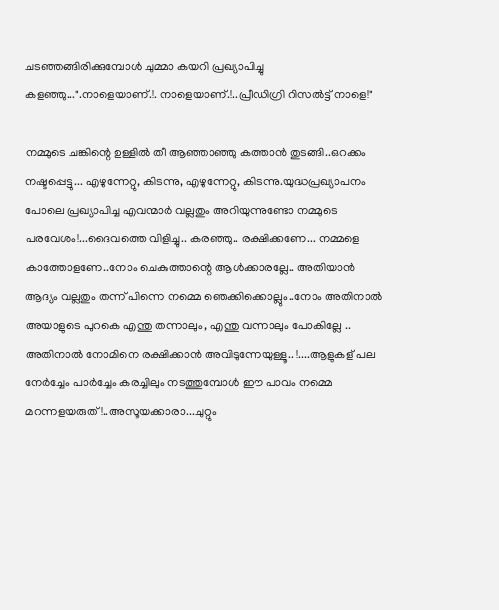ചടഞ്ഞങ്ങിരിക്കുമ്പോൾ ചുമ്മാ കയറി പ്രഖ്യാപിച്ചു കളഞ്ഞു...".നാളെയാണ്‌.!. നാളെയാണ്‌.!..പ്രീഡിഗ്രി റിസൽട്ട്‌ നാളെ!"

നമ്മുടെ ചങ്കിന്റെ ഉള്ളിൽ തീ ആഞ്ഞാഞ്ഞു കത്താൻ തുടങ്ങി..ഒറക്കം നഷ്ടപ്പെട്ടു... എഴുന്നേറ്റു, കിടന്നു, എഴുന്നേറ്റു, കിടന്നു.യുദ്ധപ്രഖ്യാപനം പോലെ പ്രഖ്യാപിച്ച എവന്മാർ വല്ലതും അറിയുന്നുണ്ടോ നമ്മുടെ പരവേശം!...ദൈവത്തെ വിളിച്ചു.. കരഞ്ഞു.. രക്ഷിക്കണേ... നമ്മളെ കാത്തോളണേ..നോം ചെകുത്താന്റെ ആൾക്കാരല്ലേ.. അതിയാൻ ആദ്യം വല്ലതും തന്ന് പിന്നെ നമ്മെ ഞെക്കിക്കൊല്ലും..നോം അതിനാൽ അയാളുടെ പുറകെ എന്തു തന്നാലും, എന്തു വന്നാലും പോകില്ലേ .. അതിനാൽ നോമിനെ രക്ഷിക്കാൻ അവിടുന്നേയുള്ളൂ.. !....ആളുകള്‌ പല നേർച്ചേം പാർച്ചേം കരച്ചിലും നടത്തുമ്പോൾ ഈ പാവം നമ്മെ മറന്നളയരുത്‌!..അസൂയക്കാരാ...ചുറ്റും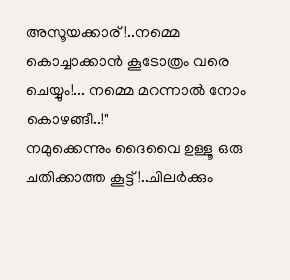അസൂയക്കാര്‌!..നമ്മെ കൊച്ചാക്കാൻ കൂടോത്രം വരെ ചെയ്യും!... നമ്മെ മറന്നാൽ നോം കൊഴങ്ങീ..!"
നമുക്കെന്നും ദൈവൈ ഉള്ളൂ ഒരു ചതിക്കാത്ത കൂട്ട്‌!..ചിലർക്കും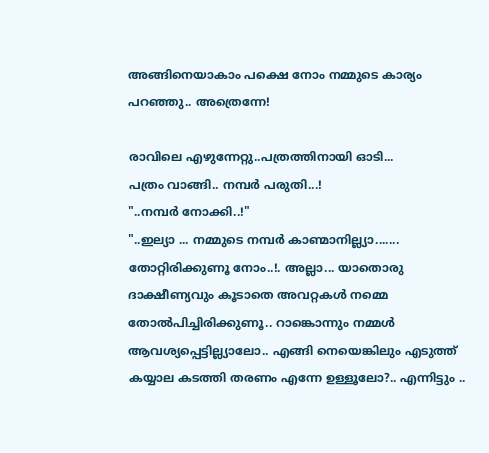അങ്ങിനെയാകാം പക്ഷെ നോം നമ്മുടെ കാര്യം പറഞ്ഞു.. അത്രെന്നേ!

രാവിലെ എഴുന്നേറ്റു..പത്രത്തിനായി ഓടി...
പത്രം വാങ്ങി.. നമ്പർ പരുതി...!
"..നമ്പർ നോക്കി..!"
"..ഇല്യാ ... നമ്മുടെ നമ്പർ കാണ്മാനില്ല്യാ....... തോറ്റിരിക്കുണൂ നോം..!. അല്ലാ... യാതൊരു ദാക്ഷീണ്യവും കൂടാതെ അവറ്റകൾ നമ്മെ തോൽപിച്ചിരിക്കുണൂ.. റാങ്കൊന്നും നമ്മൾ ആവശ്യപ്പെട്ടില്ല്യാലോ.. എങ്ങി നെയെങ്കിലും എടുത്ത്‌ കയ്യാല കടത്തി തരണം എന്നേ ഉള്ളൂലോ?.. എന്നിട്ടും ..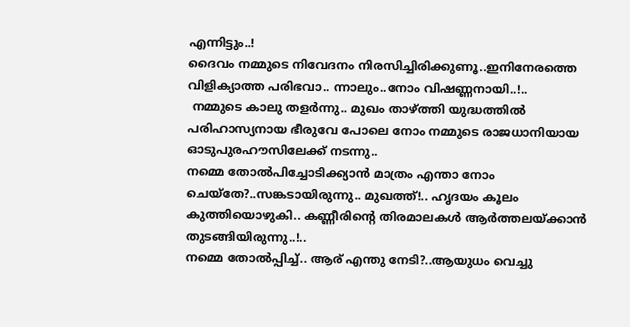എന്നിട്ടും..!
ദൈവം നമ്മുടെ നിവേദനം നിരസിച്ചിരിക്കുണൂ..ഇനിനേരത്തെ വിളിക്യാത്ത പരിഭവാ.. ന്നാലും..നോം വിഷണ്ണനായി..!..
 നമ്മുടെ കാലു തളർന്നു.. മുഖം താഴ്ത്തി യുദ്ധത്തിൽ പരിഹാസ്യനായ ഭീരുവേ പോലെ നോം നമ്മുടെ രാജധാനിയായ ഓടുപുരഹൗസിലേക്ക്‌ നടന്നു..
നമ്മെ തോൽപിച്ചോടിക്ക്യാൻ മാത്രം എന്താ നോം ചെയ്തേ?..സങ്കടായിരുന്നു.. മുഖത്ത്‌!.. ഹൃദയം കൂലം കുത്തിയൊഴുകി.. കണ്ണീരിന്റെ തിരമാലകൾ ആർത്തലയ്ക്കാൻ തുടങ്ങിയിരുന്നു..!..
നമ്മെ തോൽപ്പിച്ച്‌.. ആര്‌ എന്തു നേടി?..ആയുധം വെച്ചു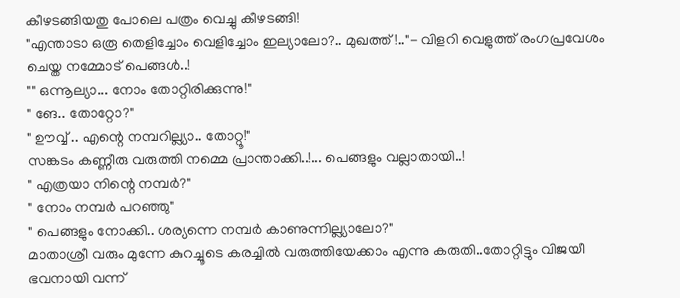കീഴടങ്ങിയതു പോലെ പത്രം വെച്ചു കീഴടങ്ങി!
"എന്താടാ ഒരൂ തെളിച്ചോം വെളിച്ചോം ഇല്യാലോ?.. മുഖത്ത്‌!.."- വിളറി വെളുത്ത്‌ രംഗപ്രവേശം ചെയ്ത നമ്മോട്‌ പെങ്ങൾ..!
"" ഒന്നൂല്യാ... നോം തോറ്റിരിക്കുന്നു!"
" ങേ.. തോറ്റോ?"
" ഊവ്വ്‌ .. എന്റെ നമ്പറില്ല്യാ.. തോറ്റൂ!"
സങ്കടം കണ്ണീരു വരുത്തി നമ്മെ പ്രാന്താക്കി..!... പെങ്ങളും വല്ലാതായി..!
" എത്രയാ നിന്റെ നമ്പർ?"
" നോം നമ്പർ പറഞ്ഞു"
" പെങ്ങളും നോക്കി.. ശര്യന്നെ നമ്പർ കാണുന്നില്ല്യാലോ?"
മാതാശ്രീ വരും മുന്നേ കുറച്ചൂടെ കരച്ചിൽ വരുത്തിയേക്കാം എന്നു കരുതി..തോറ്റിട്ടും വിജയീ ഭവനായി വന്ന്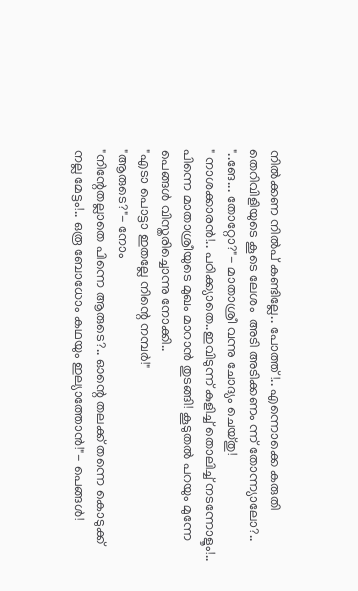നിൽക്കണ നിൽപ്‌ കണ്ടില്ലേ.. പോത്ത്‌!.. എന്നൊക്കെ കരുതി തെറിവിളിയുടെ കൂടെ ലേശം  അടി അടിക്കണം ന്ന് തോന്ന്യാലോ?..
"..ങേ... തോറ്റോ?"- മാതാശ്രീ വന്നു ചോദ്യം ചെയ്തു!
" നാശക്കാരൻ!.. പഠിക്ക്യാതെ..ഇവിടുന്ന് കുളിച്ച്‌ തൊലിച്ച്‌ നടന്നോളൂം!.. പിന്നെ മാതാശ്രീയുടെ മുഖം മാറാൻ തുടങ്ങി! കൂടുതൽ പറയും മുന്നേ പെങ്ങൾ വിസ്തരിച്ചൊന്നു നോക്കി..
"എടാ പൊട്ടാ ഇതല്ലേ നിന്റെ നമ്പർ!"
"ആരുടെ?"- നോം
"നിന്റേതല്ലാതെ പിന്നെ ആരുടെ?.. ഓന്റെ തലക്ക്‌ തന്നെ കൊടുക്ക്‌ നല്ല മേട്ടം!.. ഒരൂ ബോധോം കഥയും ഇല്യാത്തോൻ!"- പെങ്ങൾ!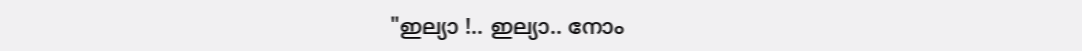"ഇല്യാ !.. ഇല്യാ.. നോം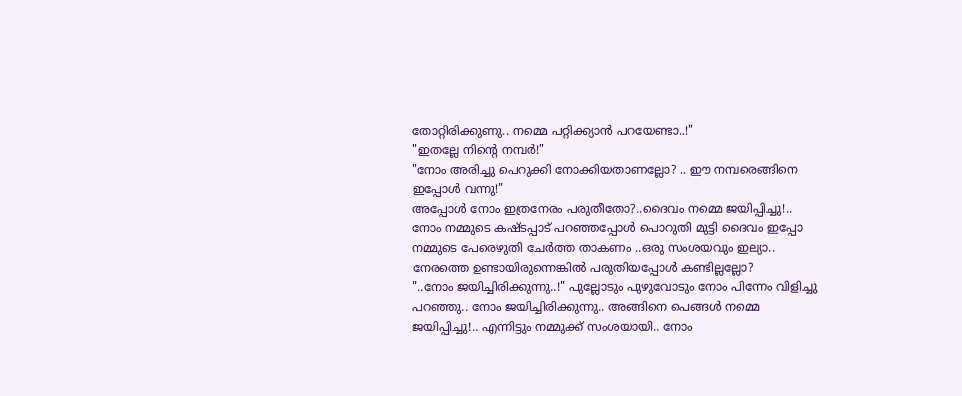തോറ്റിരിക്കുണു.. നമ്മെ പറ്റിക്ക്യാൻ പറയേണ്ടാ..!"
"ഇതല്ലേ നിന്റെ നമ്പർ!"
"നോം അരിച്ചു പെറുക്കി നോക്കിയതാണല്ലോ? .. ഈ നമ്പരെങ്ങിനെ ഇപ്പോൾ വന്നു!"
അപ്പോൾ നോം ഇത്രനേരം പരുതീതോ?..ദൈവം നമ്മെ ജയിപ്പിച്ചു!..
നോം നമ്മുടെ കഷ്ടപ്പാട്‌ പറഞ്ഞപ്പോൾ പൊറുതി മുട്ടി ദൈവം ഇപ്പോ നമ്മുടെ പേരെഴുതി ചേർത്ത താകണം ..ഒരു സംശയവും ഇല്യാ.. നേരത്തെ ഉണ്ടായിരുന്നെങ്കിൽ പരുതിയപ്പോൾ കണ്ടില്ലല്ലോ?
"..നോം ജയിച്ചിരിക്കുന്നു..!" പുല്ലോടും പുഴുവോടും നോം പിന്നേം വിളിച്ചു പറഞ്ഞു.. നോം ജയിച്ചിരിക്കുന്നു.. അങ്ങിനെ പെങ്ങൾ നമ്മെ ജയിപ്പിച്ചു!.. എന്നിട്ടും നമ്മുക്ക്‌ സംശയായി.. നോം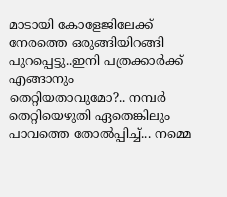മാടായി കോളേജിലേക്ക്‌ നേരത്തെ ഒരുങ്ങിയിറങ്ങി പുറപ്പെട്ടു..ഇനി പത്രക്കാർക്ക്‌ എങ്ങാനും തെറ്റിയതാവുമോ?.. നമ്പർ തെറ്റിയെഴുതി ഏതെങ്കിലും പാവത്തെ തോൽപ്പിച്ച്‌... നമ്മെ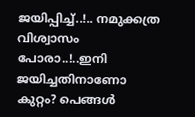ജയിപ്പിച്ച്‌..!.. നമുക്കത്ര വിശ്വാസം പോരാ..!..ഇനി ജയിച്ചതിനാണോ കുറ്റം? പെങ്ങൾ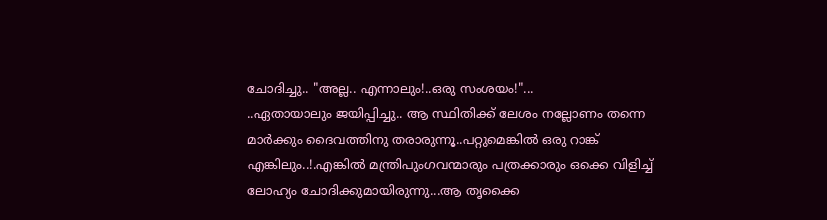ചോദിച്ചു.. "അല്ല.. എന്നാലും!..ഒരു സംശയം!"...
..ഏതായാലും ജയിപ്പിച്ചു.. ആ സ്ഥിതിക്ക്‌ ലേശം നല്ലോണം തന്നെ മാർക്കും ദൈവത്തിനു തരാരുന്നൂ..പറ്റുമെങ്കിൽ ഒരു റാങ്ക്‌ എങ്കിലും..!.എങ്കിൽ മന്ത്രിപുംഗവന്മാരും പത്രക്കാരും ഒക്കെ വിളിച്ച്‌ ലോഹ്യം ചോദിക്കുമായിരുന്നു...ആ തൃക്കൈ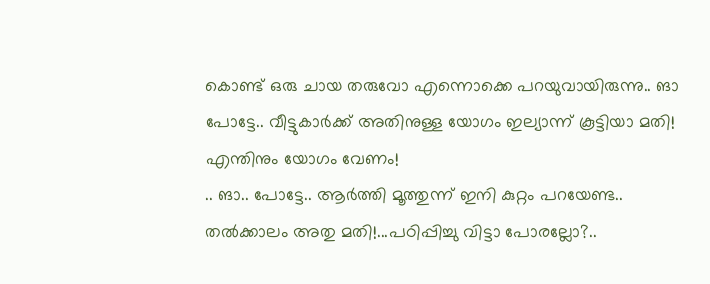കൊണ്ട്‌ ഒരു ചായ തരുവോ എന്നൊക്കെ പറയുവായിരുന്നു.. ങാ പോട്ടേ.. വീട്ടുകാർക്ക്‌ അതിനുള്ള യോഗം ഇല്യാന്ന് കൂട്ടിയാ മതി! എന്തിനും യോഗം വേണം!
.. ങാ.. പോട്ടേ.. ആർത്തി മൂത്തുന്ന് ഇനി കുറ്റം പറയേണ്ട.. തൽക്കാലം അതു മതി!...പഠിപ്പിച്ചു വിട്ടാ പോരല്ലോ?..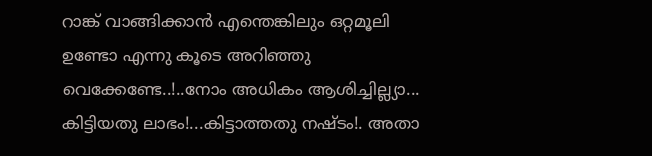റാങ്ക്‌ വാങ്ങിക്കാൻ എന്തെങ്കിലും ഒറ്റമൂലി ഉണ്ടോ എന്നു കൂടെ അറിഞ്ഞു വെക്കേണ്ടേ..!..നോം അധികം ആശിച്ചില്ല്യാ... കിട്ടിയതു ലാഭം!...കിട്ടാത്തതു നഷ്ടം!. അതാ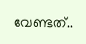വേണ്ടത്‌..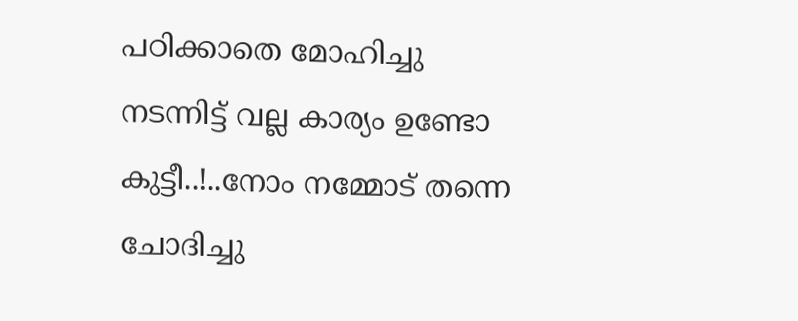പഠിക്കാതെ മോഹിച്ചു നടന്നിട്ട്‌ വല്ല കാര്യം ഉണ്ടോ കുട്ടീ..!..നോം നമ്മോട്‌ തന്നെ ചോദിച്ചു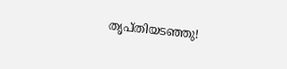തൃപ്തിയടഞ്ഞു!